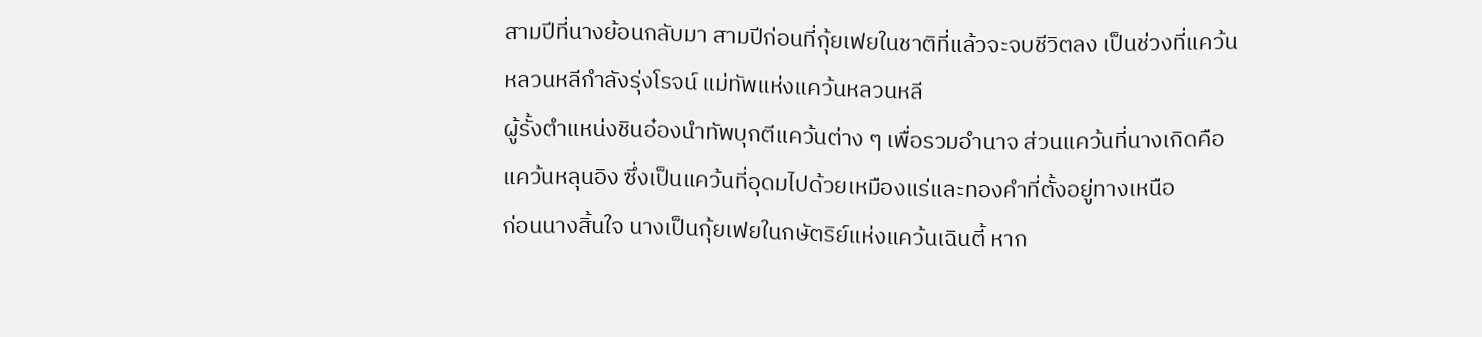สามปีที่นางย้อนกลับมา สามปีก่อนที่กุ้ยเฟยในชาติที่แล้วจะจบชีวิตลง เป็นช่วงที่แคว้นหลวนหลีกำลังรุ่งโรจน์ แม่ทัพแห่งแคว้นหลวนหลี
ผู้รั้งตำแหน่งชินอ๋องนำทัพบุกตีแคว้นต่าง ๆ เพื่อรวมอำนาจ ส่วนแคว้นที่นางเกิดคือแคว้นหลุนอิง ซึ่งเป็นแคว้นที่อุดมไปด้วยเหมืองแร่และทองคำที่ตั้งอยู่ทางเหนือ
ก่อนนางสิ้นใจ นางเป็นกุ้ยเฟยในกษัตริย์แห่งแคว้นเฉินตี้ หาก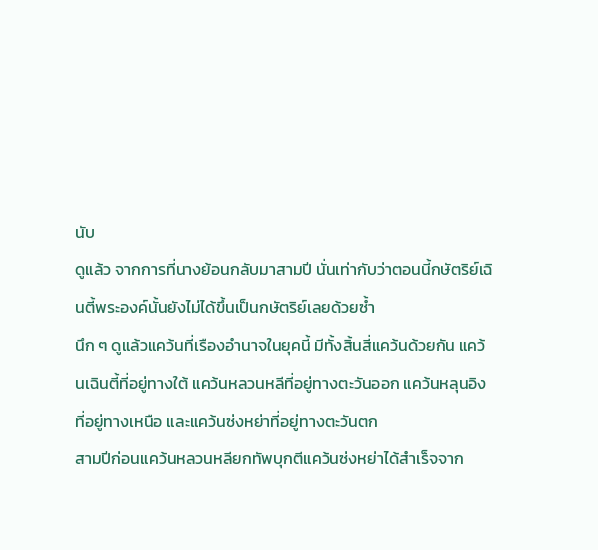นับ
ดูแล้ว จากการที่นางย้อนกลับมาสามปี นั่นเท่ากับว่าตอนนี้กษัตริย์เฉินตี้พระองค์นั้นยังไม่ได้ขึ้นเป็นกษัตริย์เลยด้วยซ้ำ
นึก ๆ ดูแล้วแคว้นที่เรืองอำนาจในยุคนี้ มีทั้งสิ้นสี่แคว้นด้วยกัน แคว้นเฉินตี้ที่อยู่ทางใต้ แคว้นหลวนหลีที่อยู่ทางตะวันออก แคว้นหลุนอิง
ที่อยู่ทางเหนือ และแคว้นซ่งหย่าที่อยู่ทางตะวันตก
สามปีก่อนแคว้นหลวนหลียกทัพบุกตีแคว้นซ่งหย่าได้สำเร็จจาก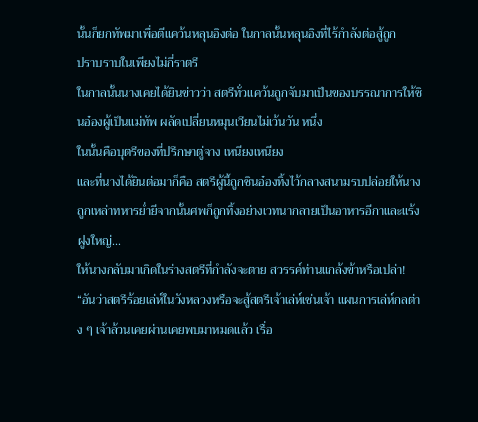นั้นก็ยกทัพมาเพื่อตีแคว้นหลุนอิงต่อ ในกาลนั้นหลุนอิงที่ไร้กำลังต่อสู้ถูก
ปราบราบในเพียงไม่กี่ราตรี
ในกาลนั้นนางเคยได้ยินข่าวว่า สตรีทั่วแคว้นถูกจับมาเป็นของบรรณาการให้ชินอ๋องผู้เป็นแม่ทัพ ผลัดเปลี่ยนหมุนเวียนไม่เว้นวัน หนึ่ง
ในนั้นคือบุตรีของที่ปรึกษาตู่จาง เหนียงเหนียง
และที่นางได้ยินต่อมาก็คือ สตรีผู้นี้ถูกชินอ๋องทิ้งไว้กลางสนามรบปล่อยให้นางถูกเหล่าทหารย่ำยีจากนั้นศพก็ถูกทิ้งอย่างเวทนากลายเป็นอาหารอีกาและแร้งฝูงใหญ่...
ให้นางกลับมาเกิดในร่างสตรีที่กำลังจะตาย สวรรค์ท่านแกล้งข้าหรือเปล่า!
“อันว่าสตรีร้อยเล่ห์ในวังหลวงหรือจะสู้สตรีเจ้าเล่ห์เช่นเจ้า แผนการเล่ห์กลต่าง ๆ เจ้าล้วนเคยผ่านเคยพบมาหมดแล้ว เรื่อ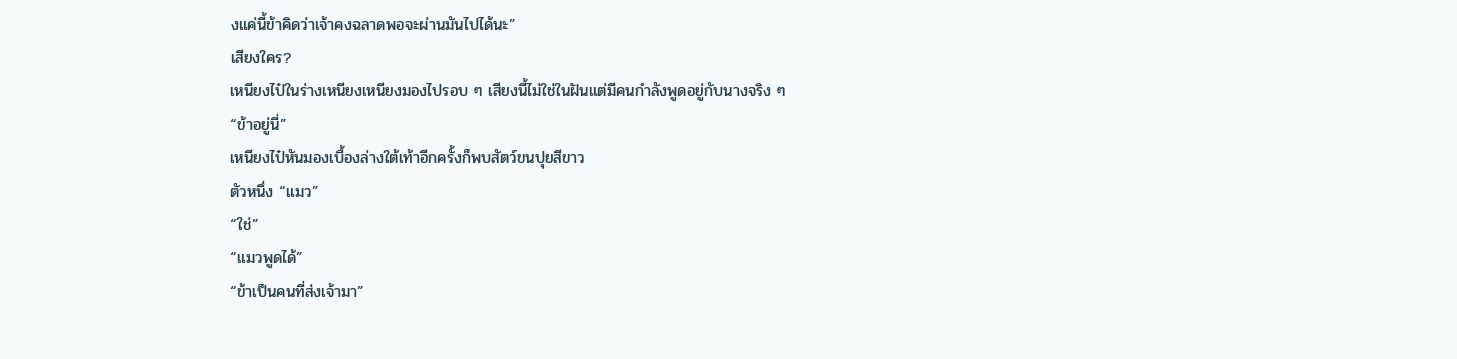งแค่นี้ข้าคิดว่าเจ้าคงฉลาดพอจะผ่านมันไปได้นะ”
เสียงใคร?
เหนียงไป๋ในร่างเหนียงเหนียงมองไปรอบ ๆ เสียงนี้ไม่ใช่ในฝันแต่มีคนกำลังพูดอยู่กับนางจริง ๆ
“ข้าอยู่นี่”
เหนียงไป๋หันมองเบื้องล่างใต้เท้าอีกครั้งก็พบสัตว์ขนปุยสีขาว
ตัวหนึ่ง “แมว”
“ใช่”
“แมวพูดได้”
“ข้าเป็นคนที่ส่งเจ้ามา”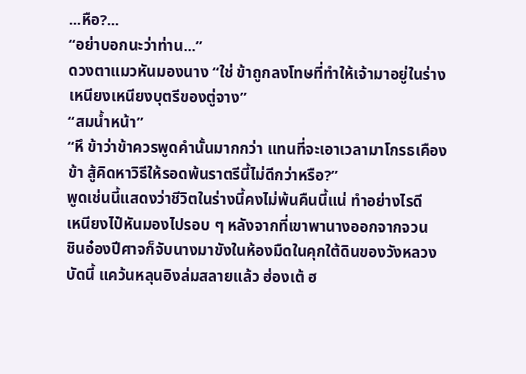...หือ?...
“อย่าบอกนะว่าท่าน...”
ดวงตาแมวหันมองนาง “ใช่ ข้าถูกลงโทษที่ทำให้เจ้ามาอยู่ในร่างเหนียงเหนียงบุตรีของตู่จาง”
“สมน้ำหน้า”
“หึ ข้าว่าข้าควรพูดคำนั้นมากกว่า แทนที่จะเอาเวลามาโกรธเคืองข้า สู้คิดหาวิธีให้รอดพ้นราตรีนี้ไม่ดีกว่าหรือ?”
พูดเช่นนี้แสดงว่าชีวิตในร่างนี้คงไม่พ้นคืนนี้แน่ ทำอย่างไรดี
เหนียงไป๋หันมองไปรอบ ๆ หลังจากที่เขาพานางออกจากจวน
ชินอ๋องปีศาจก็จับนางมาขังในห้องมืดในคุกใต้ดินของวังหลวง
บัดนี้ แคว้นหลุนอิงล่มสลายแล้ว ฮ่องเต้ ฮ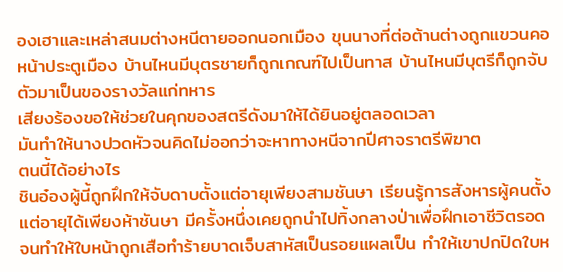องเฮาและเหล่าสนมต่างหนีตายออกนอกเมือง ขุนนางที่ต่อต้านต่างถูกแขวนคอหน้าประตูเมือง บ้านไหนมีบุตรชายก็ถูกเกณฑ์ไปเป็นทาส บ้านไหนมีบุตรีก็ถูกจับตัวมาเป็นของรางวัลแก่ทหาร
เสียงร้องขอให้ช่วยในคุกของสตรีดังมาให้ได้ยินอยู่ตลอดเวลา
มันทำให้นางปวดหัวจนคิดไม่ออกว่าจะหาทางหนีจากปีศาจราตรีพิฆาต
ตนนี้ได้อย่างไร
ชินอ๋องผู้นี้ถูกฝึกให้จับดาบตั้งแต่อายุเพียงสามชันษา เรียนรู้การสังหารผู้คนตั้งแต่อายุได้เพียงห้าชันษา มีครั้งหนึ่งเคยถูกนำไปทิ้งกลางป่าเพื่อฝึกเอาชีวิตรอดจนทำให้ใบหน้าถูกเสือทำร้ายบาดเจ็บสาหัสเป็นรอยแผลเป็น ทำให้เขาปกปิดใบห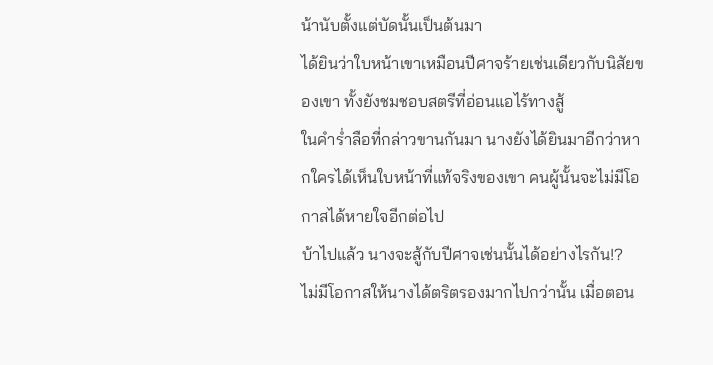น้านับตั้งแต่บัดนั้นเป็นต้นมา
ได้ยินว่าใบหน้าเขาเหมือนปีศาจร้ายเช่นเดียวกับนิสัยของเขา ทั้งยังชมชอบสตรีที่อ่อนแอไร้ทางสู้
ในคำร่ำลือที่กล่าวขานกันมา นางยังได้ยินมาอีกว่าหากใครได้เห็นใบหน้าที่แท้จริงของเขา คนผู้นั้นจะไม่มีโอกาสได้หายใจอีกต่อไป
บ้าไปแล้ว นางจะสู้กับปีศาจเช่นนั้นได้อย่างไรกัน!?
ไม่มีโอกาสให้นางได้ตริตรองมากไปกว่านั้น เมื่อตอน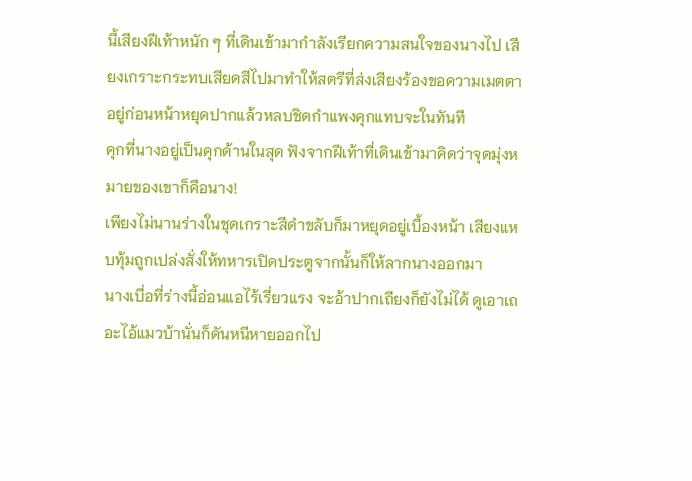นี้เสียงฝีเท้าหนัก ๆ ที่เดินเข้ามากำลังเรียกความสนใจของนางไป เสียงเกราะกระทบเสียดสีไปมาทำให้สตรีที่ส่งเสียงร้องขอความเมตตาอยู่ก่อนหน้าหยุดปากแล้วหลบชิดกำแพงคุกแทบจะในทันที
คุกที่นางอยู่เป็นคุกด้านในสุด ฟังจากฝีเท้าที่เดินเข้ามาคิดว่าจุดมุ่งหมายของเขาก็คือนาง!
เพียงไม่นานร่างในชุดเกราะสีดำขลับก็มาหยุดอยู่เบื้องหน้า เสียงแหบทุ้มถูกเปล่งสั่งให้ทหารเปิดประตูจากนั้นก็ให้ลากนางออกมา
นางเบื่อที่ร่างนี้อ่อนแอไร้เรี่ยวแรง จะอ้าปากเถียงก็ยังไม่ได้ ดูเอาเถอะไอ้แมวบ้านั่นก็ดันหนีหายออกไป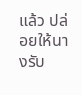แล้ว ปล่อยให้นางรับ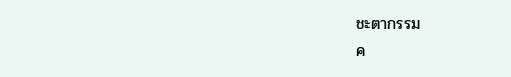ชะตากรรม
ค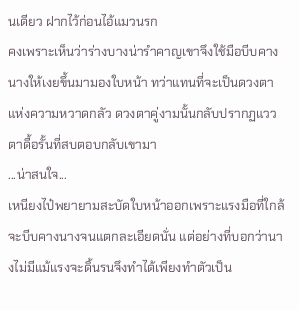นเดียว ฝากไว้ก่อนไอ้แมวนรก
คงเพราะเห็นว่าร่างบางน่ารำคาญเขาจึงใช้มือบีบคางนางให้เงยขึ้นมามองใบหน้า ทว่าแทนที่จะเป็นดวงตาแห่งความหวาดกลัว ดวงตาคู่งามนั้นกลับปรากฏแววตาดื้อรั้นที่สบตอบกลับเขามา
...น่าสนใจ...
เหนียงไป๋พยายามสะบัดใบหน้าออกเพราะแรงมือที่ใกล้จะบีบคางนางจนแตกละเอียดนั่น แต่อย่างที่บอกว่านางไม่มีแม้แรงจะดิ้นรนจึงทำได้เพียงทำตัวเป็น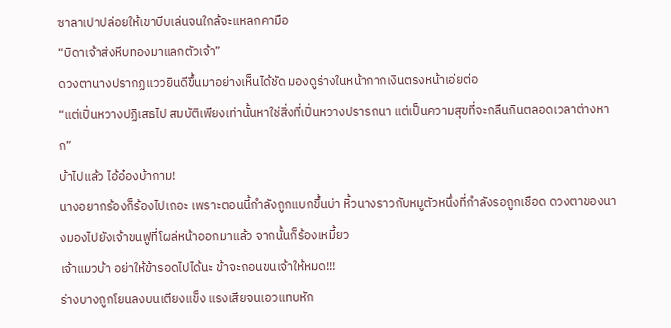ซาลาเปาปล่อยให้เขาบีบเล่นจนใกล้จะแหลกคามือ
“บิดาเจ้าส่งหีบทองมาแลกตัวเจ้า”
ดวงตานางปรากฏแววยินดีขึ้นมาอย่างเห็นได้ชัด มองดูร่างในหน้ากากเงินตรงหน้าเอ่ยต่อ
“แต่เปิ่นหวางปฏิเสธไป สมบัติเพียงเท่านั้นหาใช่สิ่งที่เปิ่นหวางปรารถนา แต่เป็นความสุขที่จะกลืนกินตลอดเวลาต่างหาก”
บ้าไปแล้ว ไอ้อ๋องบ้ากาม!
นางอยากร้องก็ร้องไปเถอะ เพราะตอนนี้กำลังถูกแบกขึ้นบ่า หิ้วนางราวกับหมูตัวหนึ่งที่กำลังรอถูกเชือด ดวงตาของนางมองไปยังเจ้าขนฟูที่โผล่หน้าออกมาแล้ว จากนั้นก็ร้องเหมี้ยว
เจ้าแมวบ้า อย่าให้ข้ารอดไปได้นะ ข้าจะถอนขนเจ้าให้หมด!!!
ร่างบางถูกโยนลงบนเตียงแข็ง แรงเสียจนเอวแทบหัก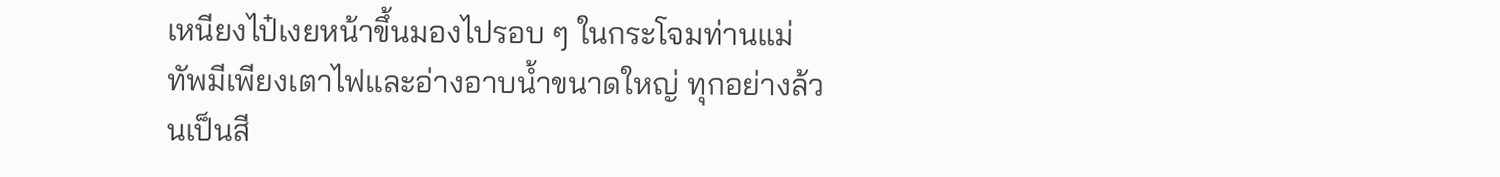เหนียงไป๋เงยหน้าขึ้นมองไปรอบ ๆ ในกระโจมท่านแม่ทัพมีเพียงเตาไฟและอ่างอาบน้ำขนาดใหญ่ ทุกอย่างล้วนเป็นสี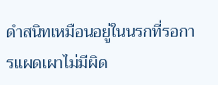ดำสนิทเหมือนอยู่ในนรกที่รอการแผดเผาไม่มีผิด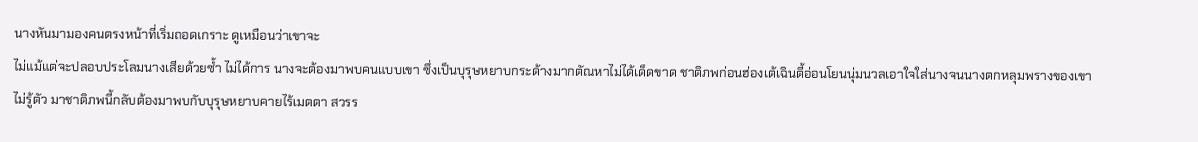นางหันมามองคนตรงหน้าที่เริ่มถอดเกราะ ดูเหมือนว่าเขาจะ
ไม่แม้แต่จะปลอบประโลมนางเสียด้วยซ้ำ ไม่ได้การ นางจะต้องมาพบคนแบบเขา ซึ่งเป็นบุรุษหยาบกระด้างมากตัณหาไม่ได้เด็ดขาด ชาติภพก่อนฮ่องเต้เฉินตี้อ่อนโยนนุ่มนวลเอาใจใส่นางจนนางตกหลุมพรางของเขา
ไม่รู้ตัว มาชาติภพนี้กลับต้องมาพบกับบุรุษหยาบคายไร้เมตตา สวรร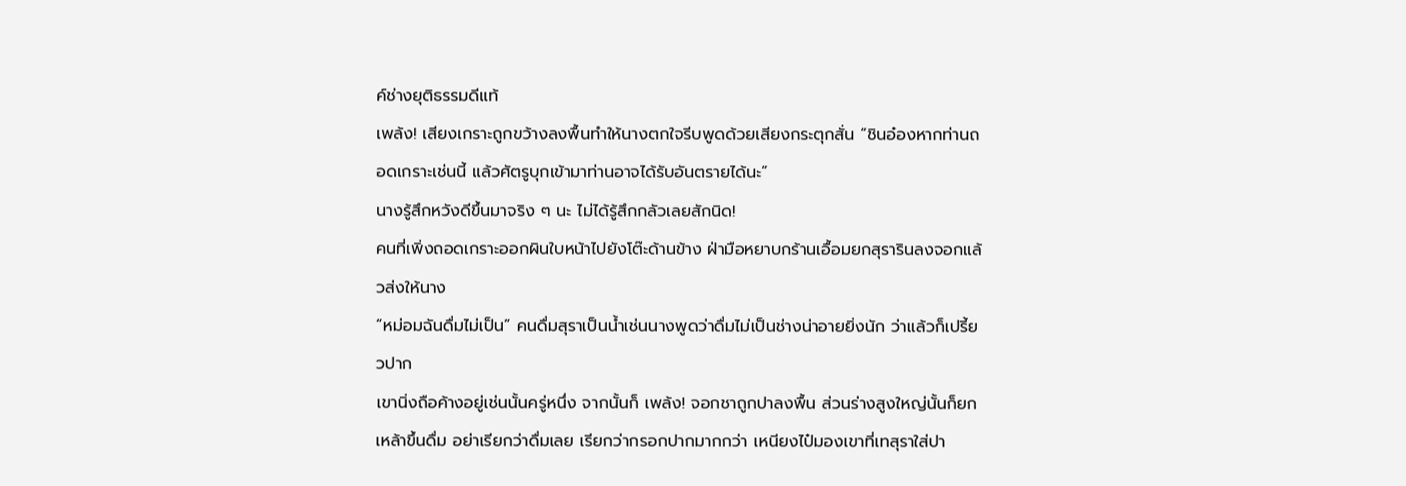ค์ช่างยุติธรรมดีแท้
เพล้ง! เสียงเกราะถูกขว้างลงพื้นทำให้นางตกใจรีบพูดด้วยเสียงกระตุกสั่น “ชินอ๋องหากท่านถอดเกราะเช่นนี้ แล้วศัตรูบุกเข้ามาท่านอาจได้รับอันตรายได้นะ”
นางรู้สึกหวังดีขึ้นมาจริง ๆ นะ ไม่ได้รู้สึกกลัวเลยสักนิด!
คนที่เพิ่งถอดเกราะออกผินใบหน้าไปยังโต๊ะด้านข้าง ฝ่ามือหยาบกร้านเอื้อมยกสุรารินลงจอกแล้วส่งให้นาง
“หม่อมฉันดื่มไม่เป็น” คนดื่มสุราเป็นน้ำเช่นนางพูดว่าดื่มไม่เป็นช่างน่าอายยิ่งนัก ว่าแล้วก็เปรี้ยวปาก
เขานิ่งถือค้างอยู่เช่นนั้นครู่หนึ่ง จากนั้นก็ เพล้ง! จอกชาถูกปาลงพื้น ส่วนร่างสูงใหญ่นั้นก็ยกเหล้าขึ้นดื่ม อย่าเรียกว่าดื่มเลย เรียกว่ากรอกปากมากกว่า เหนียงไป๋มองเขาที่เทสุราใส่ปา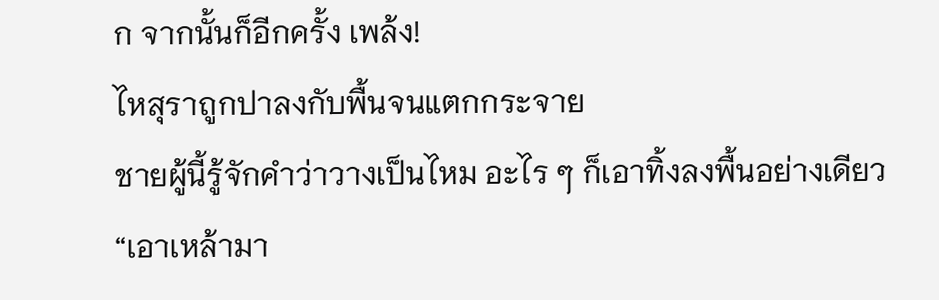ก จากนั้นก็อีกครั้ง เพล้ง!
ไหสุราถูกปาลงกับพื้นจนแตกกระจาย
ชายผู้นี้รู้จักคำว่าวางเป็นไหม อะไร ๆ ก็เอาทิ้งลงพื้นอย่างเดียว
“เอาเหล้ามา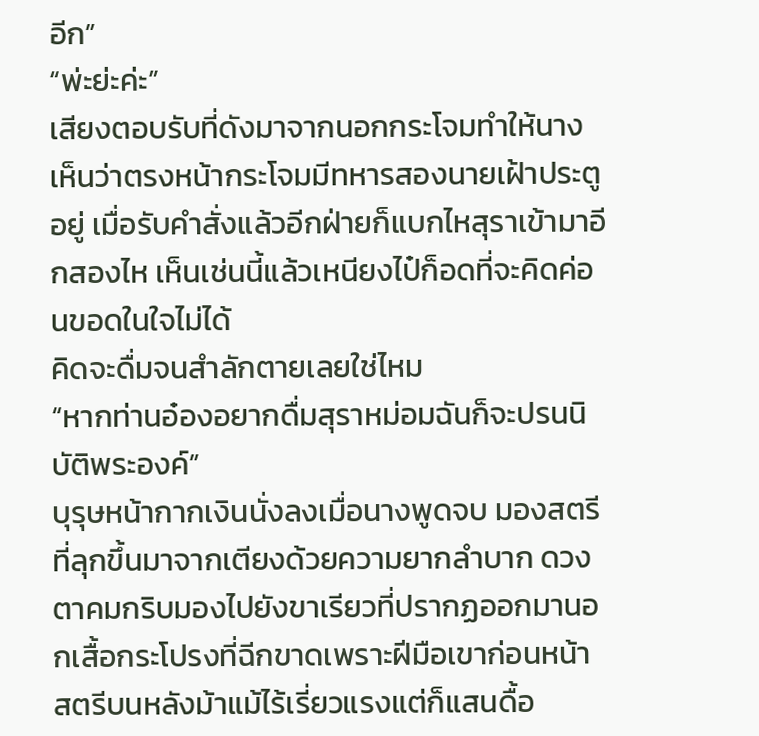อีก”
“พ่ะย่ะค่ะ”
เสียงตอบรับที่ดังมาจากนอกกระโจมทำให้นางเห็นว่าตรงหน้ากระโจมมีทหารสองนายเฝ้าประตูอยู่ เมื่อรับคำสั่งแล้วอีกฝ่ายก็แบกไหสุราเข้ามาอีกสองไห เห็นเช่นนี้แล้วเหนียงไป๋ก็อดที่จะคิดค่อนขอดในใจไม่ได้
คิดจะดื่มจนสำลักตายเลยใช่ไหม
“หากท่านอ๋องอยากดื่มสุราหม่อมฉันก็จะปรนนิบัติพระองค์”
บุรุษหน้ากากเงินนั่งลงเมื่อนางพูดจบ มองสตรีที่ลุกขึ้นมาจากเตียงด้วยความยากลำบาก ดวงตาคมกริบมองไปยังขาเรียวที่ปรากฏออกมานอกเสื้อกระโปรงที่ฉีกขาดเพราะฝีมือเขาก่อนหน้า
สตรีบนหลังม้าแม้ไร้เรี่ยวแรงแต่ก็แสนดื้อ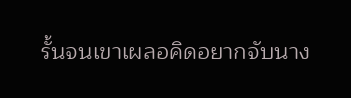รั้นจนเขาเผลอคิดอยากจับนาง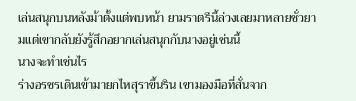เล่นสนุกบนหลังม้าตั้งแต่พบหน้า ยามราตรีนี้ล่วงเลยมาหลายชั่วยามแต่เขากลับยังรู้สึกอยากเล่นสนุกกับนางอยู่เช่นนี้
นางจะทำเช่นไร
ร่างอรชรเดินเข้ามายกไหสุราขึ้นริน เขามองมือที่สั่นจาก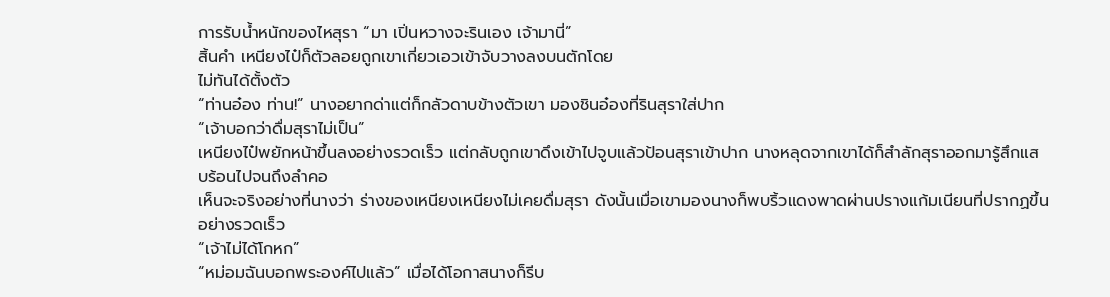การรับน้ำหนักของไหสุรา “มา เปิ่นหวางจะรินเอง เจ้ามานี่”
สิ้นคำ เหนียงไป๋ก็ตัวลอยถูกเขาเกี่ยวเอวเข้าจับวางลงบนตักโดย
ไม่ทันได้ตั้งตัว
“ท่านอ๋อง ท่าน!” นางอยากด่าแต่ก็กลัวดาบข้างตัวเขา มองชินอ๋องที่รินสุราใส่ปาก
“เจ้าบอกว่าดื่มสุราไม่เป็น”
เหนียงไป๋พยักหน้าขึ้นลงอย่างรวดเร็ว แต่กลับถูกเขาดึงเข้าไปจูบแล้วป้อนสุราเข้าปาก นางหลุดจากเขาได้ก็สำลักสุราออกมารู้สึกแสบร้อนไปจนถึงลำคอ
เห็นจะจริงอย่างที่นางว่า ร่างของเหนียงเหนียงไม่เคยดื่มสุรา ดังนั้นเมื่อเขามองนางก็พบริ้วแดงพาดผ่านปรางแก้มเนียนที่ปรากฏขึ้นอย่างรวดเร็ว
“เจ้าไม่ได้โกหก”
“หม่อมฉันบอกพระองค์ไปแล้ว” เมื่อได้โอกาสนางก็รีบ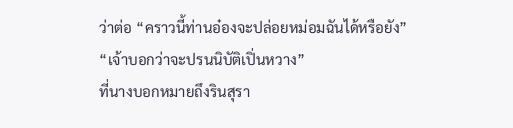ว่าต่อ “คราวนี้ท่านอ๋องจะปล่อยหม่อมฉันได้หรือยัง”
“เจ้าบอกว่าจะปรนนิบัติเปิ่นหวาง”
ที่นางบอกหมายถึงรินสุรา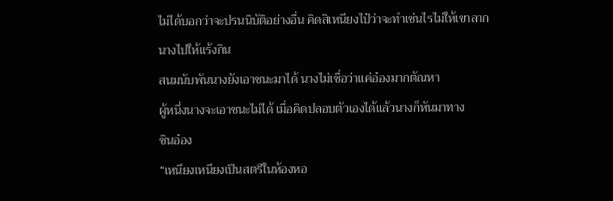ไม่ได้บอกว่าจะปรนนิบัติอย่างอื่น คิดสิเหนียงไป๋ว่าจะทำเช่นไรไม่ให้เขาลากนางไปให้แร้งกิน
สนมนับพันนางยังเอาชนะมาได้ นางไม่เชื่อว่าแค่อ๋องมากตัณหา
ผู้หนึ่งนางจะเอาชนะไม่ได้ เมื่อคิดปลอบตัวเองได้แล้วนางก็หันมาทาง
ชินอ๋อง
“เหนียงเหนียงเป็นสตรีในห้องหอ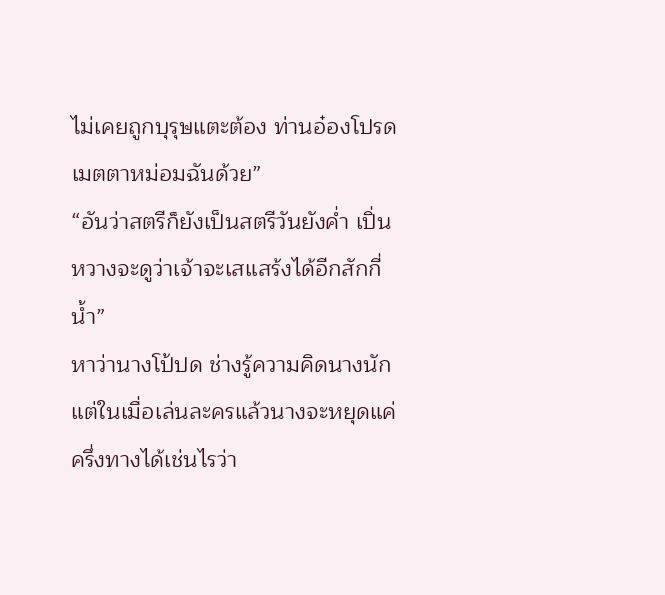ไม่เคยถูกบุรุษแตะต้อง ท่านอ๋องโปรดเมตตาหม่อมฉันด้วย”
“อันว่าสตรีก็ยังเป็นสตรีวันยังค่ำ เปิ่นหวางจะดูว่าเจ้าจะเสแสร้งได้อีกสักกี่น้ำ”
หาว่านางโป้ปด ช่างรู้ความคิดนางนัก แต่ในเมื่อเล่นละครแล้วนางจะหยุดแค่ครึ่งทางได้เช่นไรว่า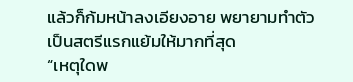แล้วก็ก้มหน้าลงเอียงอาย พยายามทำตัวเป็นสตรีแรกแย้มให้มากที่สุด
“เหตุใดพ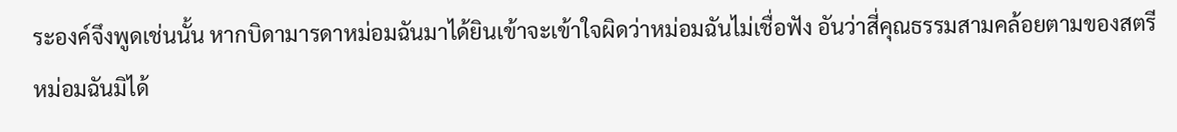ระองค์จึงพูดเช่นนั้น หากบิดามารดาหม่อมฉันมาได้ยินเข้าจะเข้าใจผิดว่าหม่อมฉันไม่เชื่อฟัง อันว่าสี่คุณธรรมสามคล้อยตามของสตรีหม่อมฉันมิได้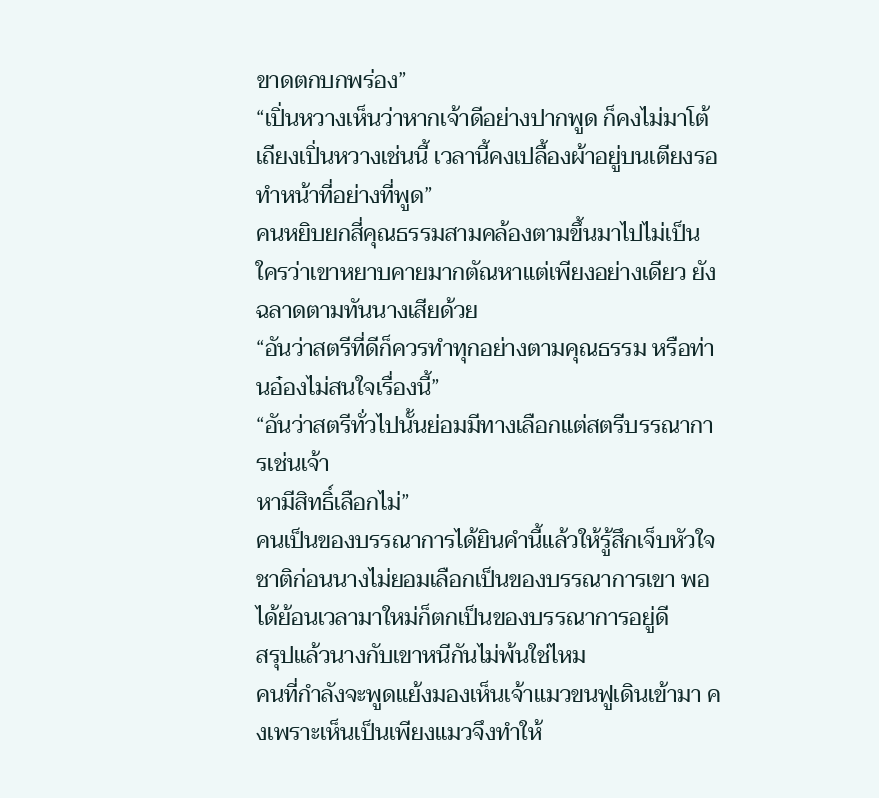ขาดตกบกพร่อง”
“เปิ่นหวางเห็นว่าหากเจ้าดีอย่างปากพูด ก็คงไม่มาโต้เถียงเปิ่นหวางเช่นนี้ เวลานี้คงเปลื้องผ้าอยู่บนเตียงรอทำหน้าที่อย่างที่พูด”
คนหยิบยกสี่คุณธรรมสามคล้องตามขึ้นมาไปไม่เป็น ใครว่าเขาหยาบคายมากตัณหาแต่เพียงอย่างเดียว ยังฉลาดตามทันนางเสียด้วย
“อันว่าสตรีที่ดีก็ควรทำทุกอย่างตามคุณธรรม หรือท่านอ๋องไม่สนใจเรื่องนี้”
“อันว่าสตรีทั่วไปนั้นย่อมมีทางเลือกแต่สตรีบรรณาการเช่นเจ้า
หามีสิทธิ์เลือกไม่”
คนเป็นของบรรณาการได้ยินคำนี้แล้วให้รู้สึกเจ็บหัวใจ ชาติก่อนนางไม่ยอมเลือกเป็นของบรรณาการเขา พอได้ย้อนเวลามาใหม่ก็ตกเป็นของบรรณาการอยู่ดี
สรุปแล้วนางกับเขาหนีกันไม่พ้นใช่ไหม
คนที่กำลังจะพูดแย้งมองเห็นเจ้าแมวขนฟูเดินเข้ามา คงเพราะเห็นเป็นเพียงแมวจึงทำให้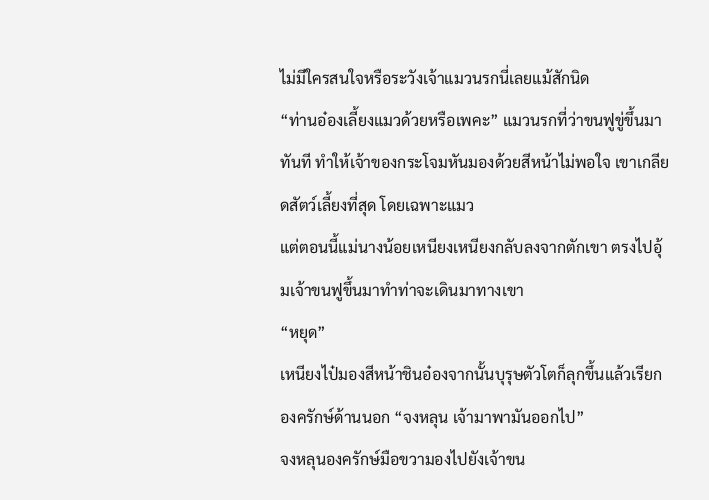ไม่มีใครสนใจหรือระวังเจ้าแมวนรกนี่เลยแม้สักนิด
“ท่านอ๋องเลี้ยงแมวด้วยหรือเพคะ” แมวนรกที่ว่าขนฟูขู่ขึ้นมาทันที ทำให้เจ้าของกระโจมหันมองด้วยสีหน้าไม่พอใจ เขาเกลียดสัตว์เลี้ยงที่สุด โดยเฉพาะแมว
แต่ตอนนี้แม่นางน้อยเหนียงเหนียงกลับลงจากตักเขา ตรงไปอุ้มเจ้าขนฟูขึ้นมาทำท่าจะเดินมาทางเขา
“หยุด”
เหนียงไป๋มองสีหน้าชินอ๋องจากนั้นบุรุษตัวโตก็ลุกขึ้นแล้วเรียกองครักษ์ด้านนอก “จงหลุน เจ้ามาพามันออกไป”
จงหลุนองครักษ์มือขวามองไปยังเจ้าขน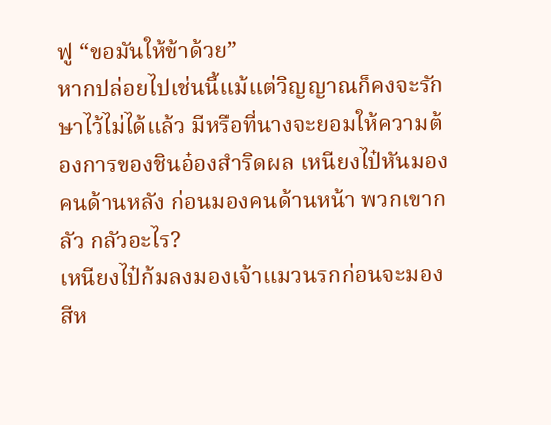ฟู “ขอมันให้ข้าด้วย”
หากปล่อยไปเช่นนี้แม้แต่วิญญาณก็คงจะรักษาไว้ไม่ได้แล้ว มีหรือที่นางจะยอมให้ความต้องการของชินอ๋องสำริดผล เหนียงไป๋หันมองคนด้านหลัง ก่อนมองคนด้านหน้า พวกเขากลัว กลัวอะไร?
เหนียงไป๋ก้มลงมองเจ้าแมวนรกก่อนจะมองสีห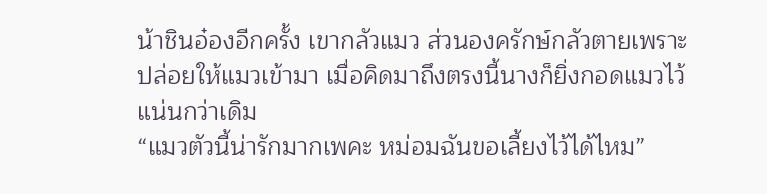น้าชินอ๋องอีกครั้ง เขากลัวแมว ส่วนองครักษ์กลัวตายเพราะปล่อยให้แมวเข้ามา เมื่อคิดมาถึงตรงนี้นางก็ยิ่งกอดแมวไว้แน่นกว่าเดิม
“แมวตัวนี้น่ารักมากเพคะ หม่อมฉันขอเลี้ยงไว้ได้ไหม”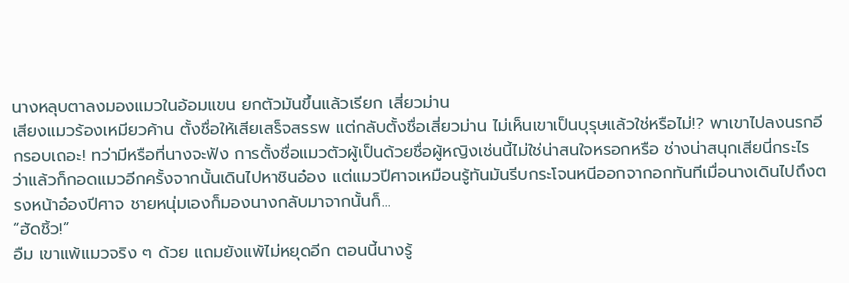นางหลุบตาลงมองแมวในอ้อมแขน ยกตัวมันขึ้นแล้วเรียก เสี่ยวม่าน
เสียงแมวร้องเหมียวค้าน ตั้งชื่อให้เสียเสร็จสรรพ แต่กลับตั้งชื่อเสี่ยวม่าน ไม่เห็นเขาเป็นบุรุษแล้วใช่หรือไม่!? พาเขาไปลงนรกอีกรอบเถอะ! ทว่ามีหรือที่นางจะฟัง การตั้งชื่อแมวตัวผู้เป็นด้วยชื่อผู้หญิงเช่นนี้ไม่ใช่น่าสนใจหรอกหรือ ช่างน่าสนุกเสียนี่กระไร
ว่าแล้วก็กอดแมวอีกครั้งจากนั้นเดินไปหาชินอ๋อง แต่แมวปีศาจเหมือนรู้ทันมันรีบกระโจนหนีออกจากอกทันทีเมื่อนางเดินไปถึงตรงหน้าอ๋องปีศาจ ชายหนุ่มเองก็มองนางกลับมาจากนั้นก็...
“ฮัดชิ้ว!”
อืม เขาแพ้แมวจริง ๆ ด้วย แถมยังแพ้ไม่หยุดอีก ตอนนี้นางรู้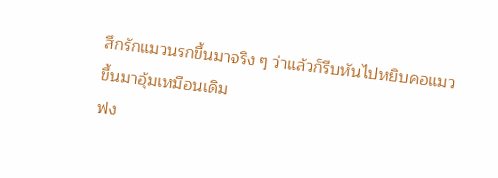สึกรักแมวนรกขึ้นมาจริง ๆ ว่าแล้วก็รีบหันไปหยิบคอแมวขึ้นมาอุ้มเหมือนเดิม
ฟง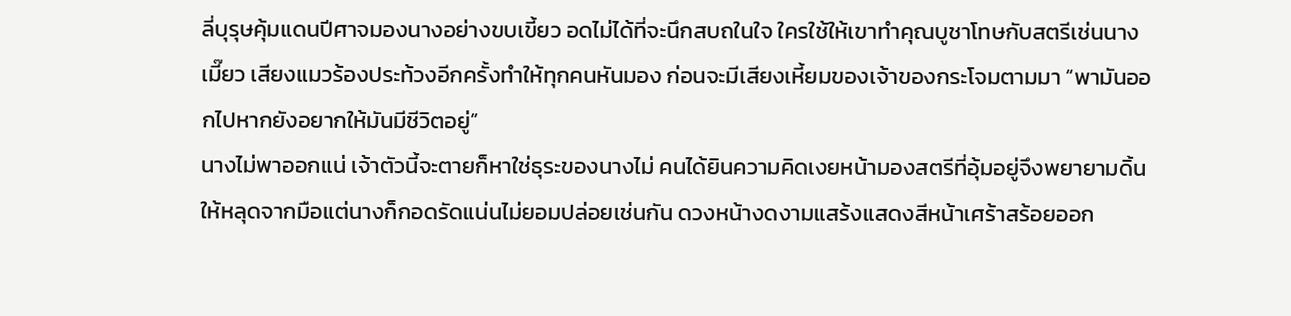ลี่บุรุษคุ้มแดนปีศาจมองนางอย่างขบเขี้ยว อดไม่ได้ที่จะนึกสบถในใจ ใครใช้ให้เขาทำคุณบูชาโทษกับสตรีเช่นนาง
เมี๊ยว เสียงแมวร้องประท้วงอีกครั้งทำให้ทุกคนหันมอง ก่อนจะมีเสียงเหี้ยมของเจ้าของกระโจมตามมา “พามันออกไปหากยังอยากให้มันมีชีวิตอยู่”
นางไม่พาออกแน่ เจ้าตัวนี้จะตายก็หาใช่ธุระของนางไม่ คนได้ยินความคิดเงยหน้ามองสตรีที่อุ้มอยู่จึงพยายามดิ้นให้หลุดจากมือแต่นางก็กอดรัดแน่นไม่ยอมปล่อยเช่นกัน ดวงหน้างดงามแสร้งแสดงสีหน้าเศร้าสร้อยออก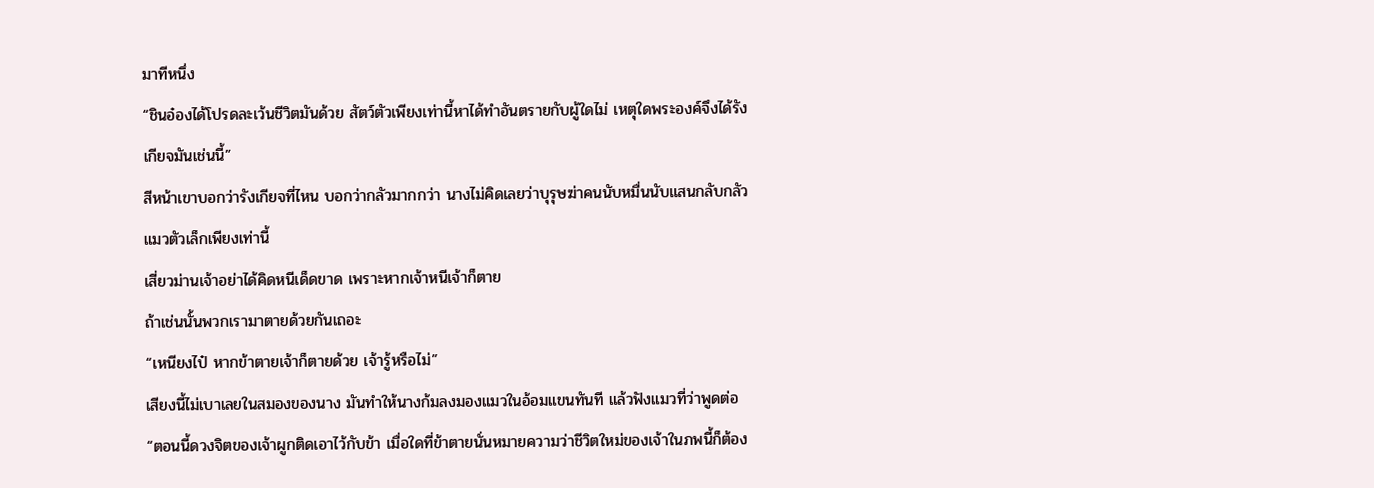มาทีหนึ่ง
“ชินอ๋องได้โปรดละเว้นชีวิตมันด้วย สัตว์ตัวเพียงเท่านี้หาได้ทำอันตรายกับผู้ใดไม่ เหตุใดพระองค์จึงได้รังเกียจมันเช่นนี้”
สีหน้าเขาบอกว่ารังเกียจที่ไหน บอกว่ากลัวมากกว่า นางไม่คิดเลยว่าบุรุษฆ่าคนนับหมื่นนับแสนกลับกลัวแมวตัวเล็กเพียงเท่านี้
เสี่ยวม่านเจ้าอย่าได้คิดหนีเด็ดขาด เพราะหากเจ้าหนีเจ้าก็ตาย
ถ้าเช่นนั้นพวกเรามาตายด้วยกันเถอะ
“เหนียงไป๋ หากข้าตายเจ้าก็ตายด้วย เจ้ารู้หรือไม่”
เสียงนี้ไม่เบาเลยในสมองของนาง มันทำให้นางก้มลงมองแมวในอ้อมแขนทันที แล้วฟังแมวที่ว่าพูดต่อ
“ตอนนี้ดวงจิตของเจ้าผูกติดเอาไว้กับข้า เมื่อใดที่ข้าตายนั่นหมายความว่าชีวิตใหม่ของเจ้าในภพนี้ก็ต้อง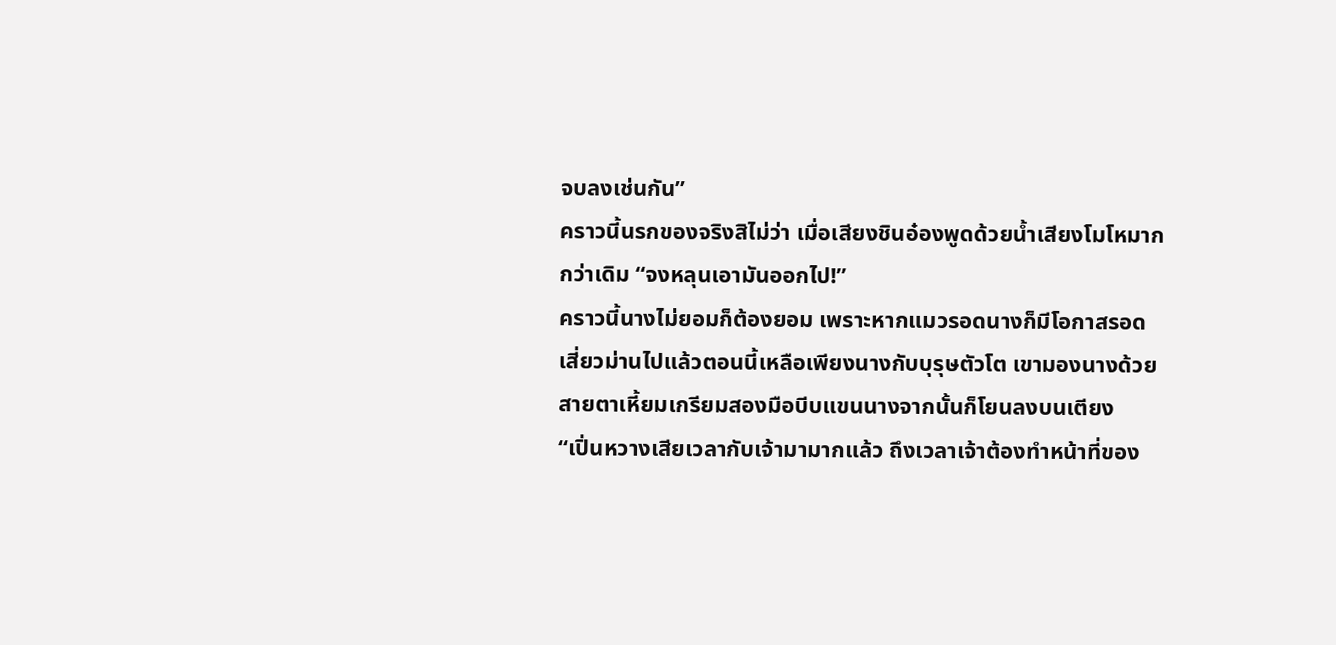จบลงเช่นกัน”
คราวนี้นรกของจริงสิไม่ว่า เมื่อเสียงชินอ๋องพูดด้วยน้ำเสียงโมโหมากกว่าเดิม “จงหลุนเอามันออกไป!”
คราวนี้นางไม่ยอมก็ต้องยอม เพราะหากแมวรอดนางก็มีโอกาสรอด เสี่ยวม่านไปแล้วตอนนี้เหลือเพียงนางกับบุรุษตัวโต เขามองนางด้วยสายตาเหี้ยมเกรียมสองมือบีบแขนนางจากนั้นก็โยนลงบนเตียง
“เปิ่นหวางเสียเวลากับเจ้ามามากแล้ว ถึงเวลาเจ้าต้องทำหน้าที่ของ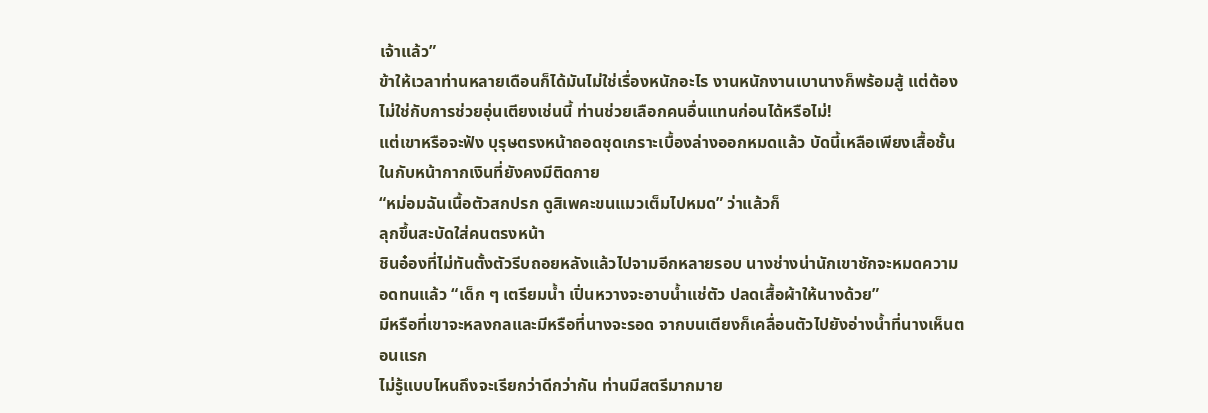เจ้าแล้ว”
ข้าให้เวลาท่านหลายเดือนก็ได้มันไม่ใช่เรื่องหนักอะไร งานหนักงานเบานางก็พร้อมสู้ แต่ต้องไม่ใช่กับการช่วยอุ่นเตียงเช่นนี้ ท่านช่วยเลือกคนอื่นแทนก่อนได้หรือไม่!
แต่เขาหรือจะฟัง บุรุษตรงหน้าถอดชุดเกราะเบื้องล่างออกหมดแล้ว บัดนี้เหลือเพียงเสื้อชั้นในกับหน้ากากเงินที่ยังคงมีติดกาย
“หม่อมฉันเนื้อตัวสกปรก ดูสิเพคะขนแมวเต็มไปหมด” ว่าแล้วก็
ลุกขึ้นสะบัดใส่คนตรงหน้า
ชินอ๋องที่ไม่ทันตั้งตัวรีบถอยหลังแล้วไปจามอีกหลายรอบ นางช่างน่านักเขาชักจะหมดความอดทนแล้ว “เด็ก ๆ เตรียมน้ำ เปิ่นหวางจะอาบน้ำแช่ตัว ปลดเสื้อผ้าให้นางด้วย”
มีหรือที่เขาจะหลงกลและมีหรือที่นางจะรอด จากบนเตียงก็เคลื่อนตัวไปยังอ่างน้ำที่นางเห็นตอนแรก
ไม่รู้แบบไหนถึงจะเรียกว่าดีกว่ากัน ท่านมีสตรีมากมาย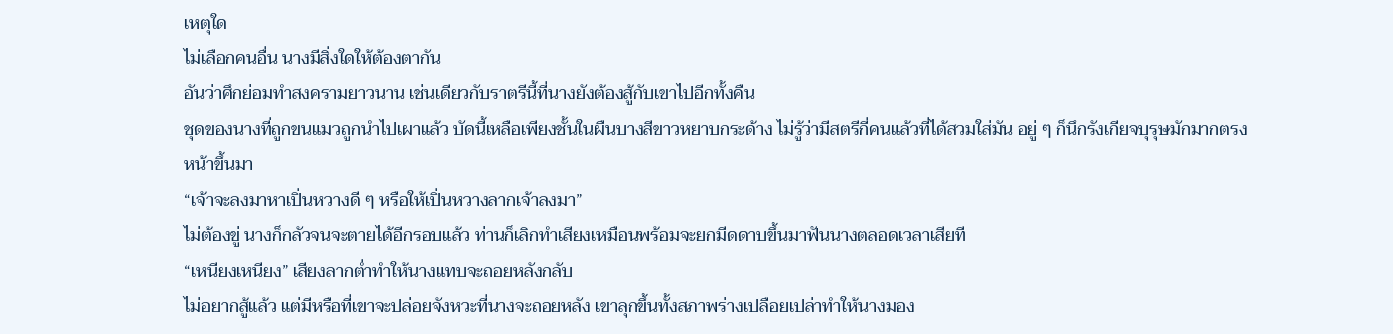เหตุใด
ไม่เลือกคนอื่น นางมีสิ่งใดให้ต้องตากัน
อันว่าศึกย่อมทำสงครามยาวนาน เช่นเดียวกับราตรีนี้ที่นางยังต้องสู้กับเขาไปอีกทั้งคืน
ชุดของนางที่ถูกขนแมวถูกนำไปเผาแล้ว บัดนี้เหลือเพียงชั้นในผืนบางสีขาวหยาบกระด้าง ไม่รู้ว่ามีสตรีกี่คนแล้วที่ได้สวมใส่มัน อยู่ ๆ ก็นึกรังเกียจบุรุษมักมากตรงหน้าขึ้นมา
“เจ้าจะลงมาหาเปิ่นหวางดี ๆ หรือให้เปิ่นหวางลากเจ้าลงมา”
ไม่ต้องขู่ นางก็กลัวจนจะตายได้อีกรอบแล้ว ท่านก็เลิกทำเสียงเหมือนพร้อมจะยกมีดดาบขึ้นมาฟันนางตลอดเวลาเสียที
“เหนียงเหนียง” เสียงลากต่ำทำให้นางแทบจะถอยหลังกลับ
ไม่อยากสู้แล้ว แต่มีหรือที่เขาจะปล่อยจังหวะที่นางจะถอยหลัง เขาลุกขึ้นทั้งสภาพร่างเปลือยเปล่าทำให้นางมอง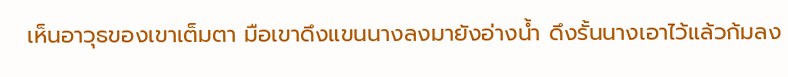เห็นอาวุธของเขาเต็มตา มือเขาดึงแขนนางลงมายังอ่างน้ำ ดึงรั้นนางเอาไว้แล้วก้มลง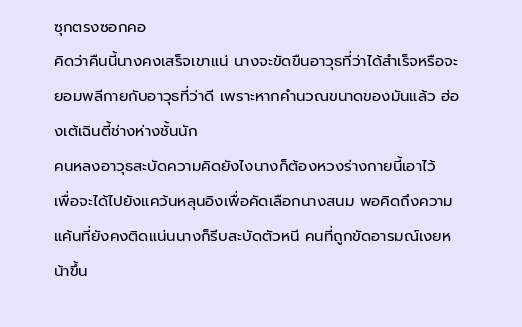ซุกตรงซอกคอ
คิดว่าคืนนี้นางคงเสร็จเขาแน่ นางจะขัดขืนอาวุธที่ว่าได้สำเร็จหรือจะยอมพลีกายกับอาวุธที่ว่าดี เพราะหากคำนวณขนาดของมันแล้ว ฮ่องเต้เฉินตี้ช่างห่างชั้นนัก
คนหลงอาวุธสะบัดความคิดยังไงนางก็ต้องหวงร่างกายนี้เอาไว้
เพื่อจะได้ไปยังแคว้นหลุนอิงเพื่อคัดเลือกนางสนม พอคิดถึงความแค้นที่ยังคงติดแน่นนางก็รีบสะบัดตัวหนี คนที่ถูกขัดอารมณ์เงยหน้าขึ้น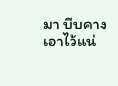มา บีบคางเอาไว้แน่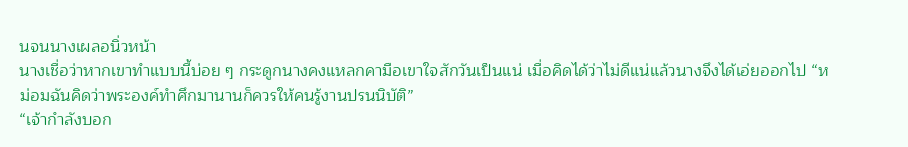นจนนางเผลอนิ่วหน้า
นางเชื่อว่าหากเขาทำแบบนี้บ่อย ๆ กระดูกนางคงแหลกคามือเขาใจสักวันเป็นแน่ เมื่อคิดได้ว่าไม่ดีแน่แล้วนางจึงได้เอ่ยออกไป “หม่อมฉันคิดว่าพระองค์ทำศึกมานานก็ควรให้คนรู้งานปรนนิบัติ”
“เจ้ากำลังบอก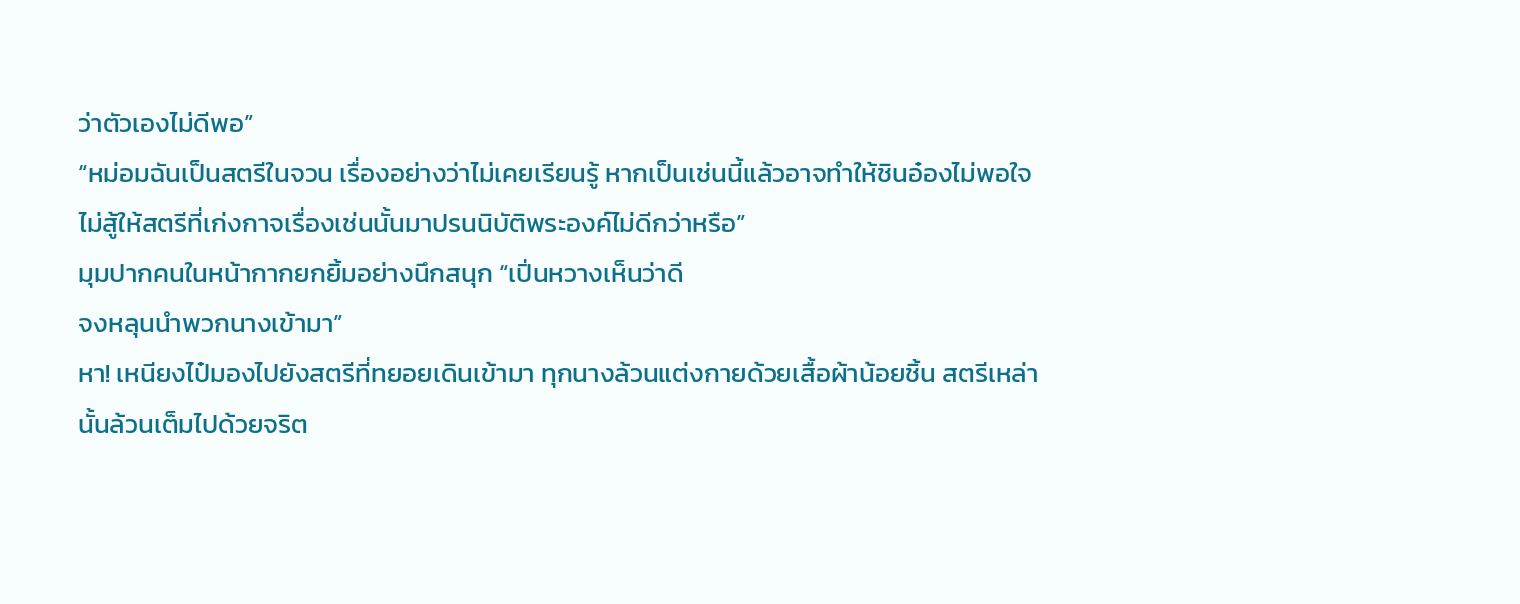ว่าตัวเองไม่ดีพอ”
“หม่อมฉันเป็นสตรีในจวน เรื่องอย่างว่าไม่เคยเรียนรู้ หากเป็นเช่นนี้แล้วอาจทำให้ชินอ๋องไม่พอใจ ไม่สู้ให้สตรีที่เก่งกาจเรื่องเช่นนั้นมาปรนนิบัติพระองค์ไม่ดีกว่าหรือ”
มุมปากคนในหน้ากากยกยิ้มอย่างนึกสนุก “เปิ่นหวางเห็นว่าดี
จงหลุนนำพวกนางเข้ามา”
หา! เหนียงไป๋มองไปยังสตรีที่ทยอยเดินเข้ามา ทุกนางล้วนแต่งกายด้วยเสื้อผ้าน้อยชิ้น สตรีเหล่านั้นล้วนเต็มไปด้วยจริต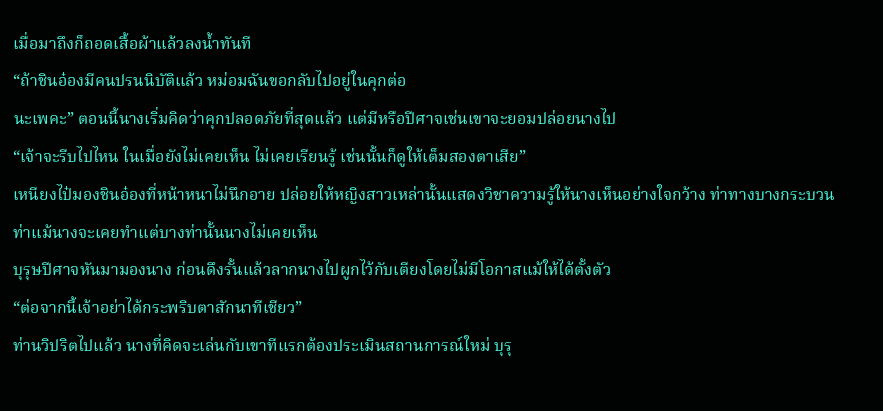เมื่อมาถึงก็ถอดเสื้อผ้าแล้วลงน้ำทันที
“ถ้าชินอ๋องมีคนปรนนิบัติแล้ว หม่อมฉันขอกลับไปอยู่ในคุกต่อ
นะเพคะ” ตอนนี้นางเริ่มคิดว่าคุกปลอดภัยที่สุดแล้ว แต่มีหรือปีศาจเช่นเขาจะยอมปล่อยนางไป
“เจ้าจะรีบไปไหน ในเมื่อยังไม่เคยเห็น ไม่เคยเรียนรู้ เช่นนั้นก็ดูให้เต็มสองตาเสีย”
เหนียงไป๋มองชินอ๋องที่หน้าหนาไม่นึกอาย ปล่อยให้หญิงสาวเหล่านั้นแสดงวิชาความรู้ให้นางเห็นอย่างใจกว้าง ท่าทางบางกระบวนท่าแม้นางจะเคยทำแต่บางท่านั้นนางไม่เคยเห็น
บุรุษปีศาจหันมามองนาง ก่อนดึงรั้นแล้วลากนางไปผูกไว้กับเตียงโดยไม่มีโอกาสแม้ให้ได้ตั้งตัว
“ต่อจากนี้เจ้าอย่าได้กระพริบตาสักนาทีเชียว”
ท่านวิปริตไปแล้ว นางที่คิดจะเล่นกับเขาทีแรกต้องประเมินสถานการณ์ใหม่ บุรุ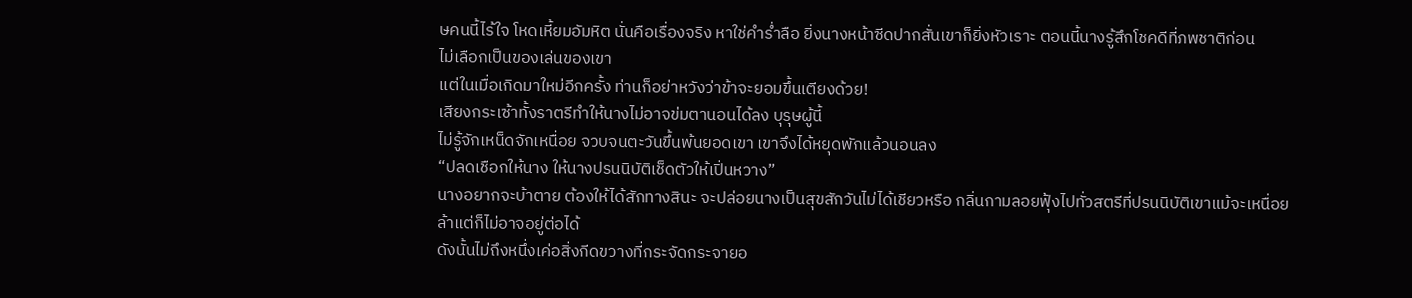ษคนนี้ไร้ใจ โหดเหี้ยมอัมหิต นั่นคือเรื่องจริง หาใช่คำร่ำลือ ยิ่งนางหน้าซีดปากสั่นเขาก็ยิ่งหัวเราะ ตอนนี้นางรู้สึกโชคดีที่ภพชาติก่อน
ไม่เลือกเป็นของเล่นของเขา
แต่ในเมื่อเกิดมาใหม่อีกครั้ง ท่านก็อย่าหวังว่าข้าจะยอมขึ้นเตียงด้วย!
เสียงกระเซ้าทั้งราตรีทำให้นางไม่อาจข่มตานอนได้ลง บุรุษผู้นี้
ไม่รู้จักเหน็ดจักเหนื่อย จวบจนตะวันขึ้นพ้นยอดเขา เขาจึงได้หยุดพักแล้วนอนลง
“ปลดเชือกให้นาง ให้นางปรนนิบัติเช็ดตัวให้เปิ่นหวาง”
นางอยากจะบ้าตาย ต้องให้ได้สักทางสินะ จะปล่อยนางเป็นสุขสักวันไม่ได้เชียวหรือ กลิ่นกามลอยฟุ้งไปทั่วสตรีที่ปรนนิบัติเขาแม้จะเหนื่อยล้าแต่ก็ไม่อาจอยู่ต่อได้
ดังนั้นไม่ถึงหนึ่งเค่อสิ่งกีดขวางที่กระจัดกระจายอ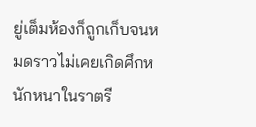ยู่เต็มห้องก็ถูกเก็บจนหมดราวไม่เคยเกิดศึกหนักหนาในราตรี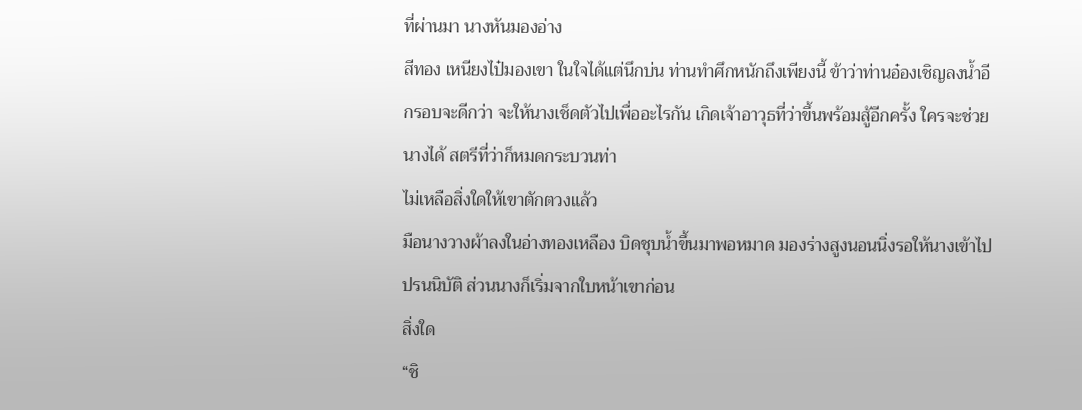ที่ผ่านมา นางหันมองอ่าง
สีทอง เหนียงไป๋มองเขา ในใจได้แต่นึกบ่น ท่านทำศึกหนักถึงเพียงนี้ ข้าว่าท่านอ๋องเชิญลงน้ำอีกรอบจะดีกว่า จะให้นางเช็ดตัวไปเพื่ออะไรกัน เกิดเจ้าอาวุธที่ว่าขึ้นพร้อมสู้อีกครั้ง ใครจะช่วยนางได้ สตรีที่ว่าก็หมดกระบวนท่า
ไม่เหลือสิ่งใดให้เขาตักตวงแล้ว
มือนางวางผ้าลงในอ่างทองเหลือง บิดชุบน้ำขึ้นมาพอหมาด มองร่างสูงนอนนิ่งรอให้นางเข้าไปปรนนิบัติ ส่วนนางก็เริ่มจากใบหน้าเขาก่อน
สิ่งใด
“ชิ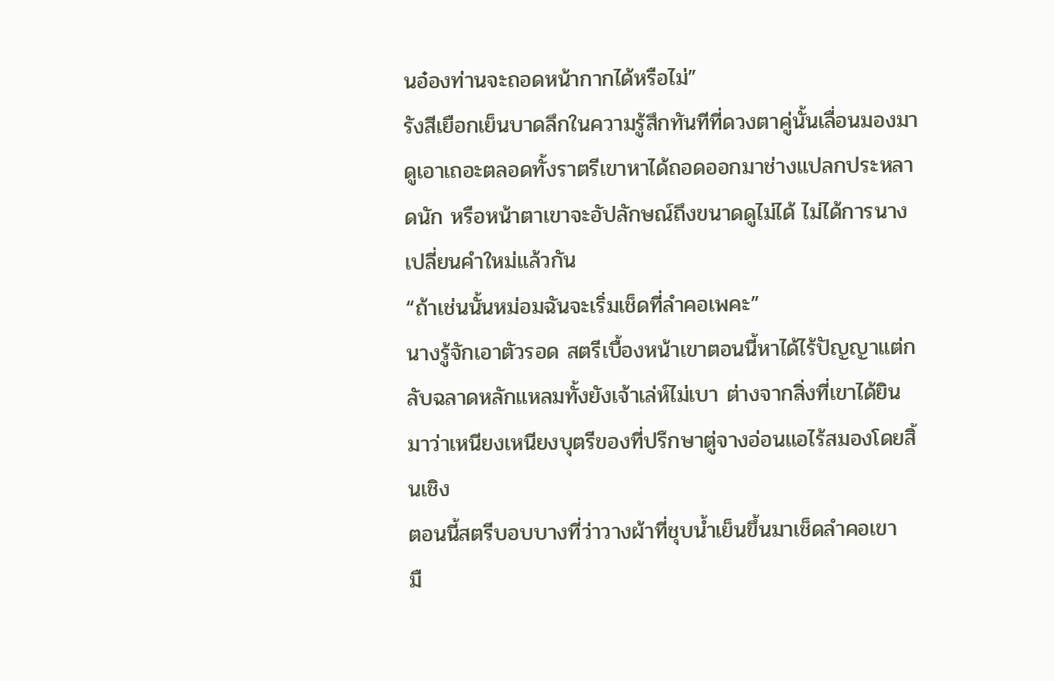นอ๋องท่านจะถอดหน้ากากได้หรือไม่”
รังสีเยือกเย็นบาดลึกในความรู้สึกทันทีที่ดวงตาคู่นั้นเลื่อนมองมา
ดูเอาเถอะตลอดทั้งราตรีเขาหาได้ถอดออกมาช่างแปลกประหลาดนัก หรือหน้าตาเขาจะอัปลักษณ์ถึงขนาดดูไม่ได้ ไม่ได้การนางเปลี่ยนคำใหม่แล้วกัน
“ถ้าเช่นนั้นหม่อมฉันจะเริ่มเช็ดที่ลำคอเพคะ”
นางรู้จักเอาตัวรอด สตรีเบื้องหน้าเขาตอนนี้หาได้ไร้ปัญญาแต่กลับฉลาดหลักแหลมทั้งยังเจ้าเล่ห์ไม่เบา ต่างจากสิ่งที่เขาได้ยินมาว่าเหนียงเหนียงบุตรีของที่ปรึกษาตู่จางอ่อนแอไร้สมองโดยสิ้นเชิง
ตอนนี้สตรีบอบบางที่ว่าวางผ้าที่ชุบน้ำเย็นขึ้นมาเช็ดลำคอเขา
มื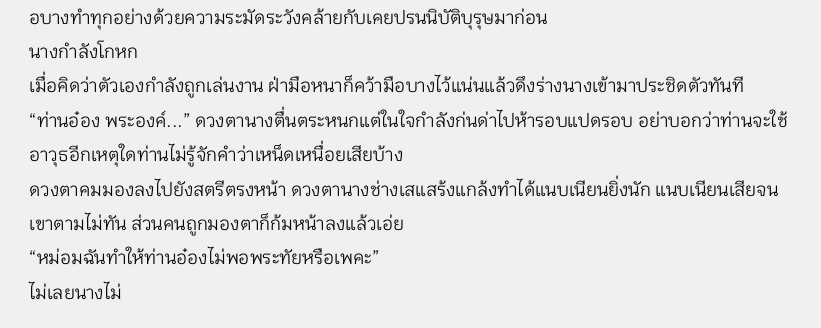อบางทำทุกอย่างด้วยความระมัดระวังคล้ายกับเคยปรนนิบัติบุรุษมาก่อน
นางกำลังโกหก
เมื่อคิดว่าตัวเองกำลังถูกเล่นงาน ฝ่ามือหนาก็คว้ามือบางไว้แน่นแล้วดึงร่างนางเข้ามาประชิดตัวทันที
“ท่านอ๋อง พระองค์...” ดวงตานางตื่นตระหนกแต่ในใจกำลังก่นด่าไปห้ารอบแปดรอบ อย่าบอกว่าท่านจะใช้อาวุธอีกเหตุใดท่านไม่รู้จักคำว่าเหน็ดเหนื่อยเสียบ้าง
ดวงตาคมมองลงไปยังสตรีตรงหน้า ดวงตานางช่างเสแสร้งแกล้งทำได้แนบเนียนยิ่งนัก แนบเนียนเสียจนเขาตามไม่ทัน ส่วนคนถูกมองตาก็ก้มหน้าลงแล้วเอ่ย
“หม่อมฉันทำให้ท่านอ๋องไม่พอพระทัยหรือเพคะ”
ไม่เลยนางไม่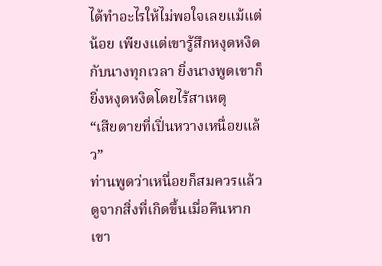ได้ทำอะไรให้ไม่พอใจเลยแม้แต่น้อย เพียงแต่เขารู้สึกหงุดหงิดกับนางทุกเวลา ยิ่งนางพูดเขาก็ยิ่งหงุดหงิดโดยไร้สาเหตุ
“เสียดายที่เปิ่นหวางเหนื่อยแล้ว”
ท่านพูดว่าเหนื่อยก็สมควรแล้ว ดูจากสิ่งที่เกิดขึ้นเมื่อคืนหากเขา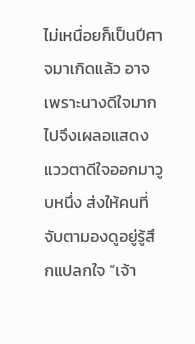ไม่เหนื่อยก็เป็นปีศาจมาเกิดแล้ว อาจเพราะนางดีใจมากไปจึงเผลอแสดงแววตาดีใจออกมาวูบหนึ่ง ส่งให้คนที่จับตามองดูอยู่รู้สึกแปลกใจ “เจ้า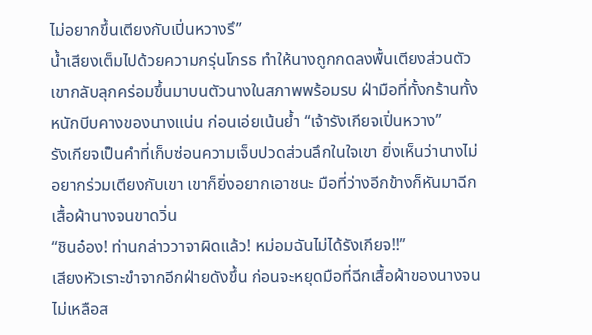ไม่อยากขึ้นเตียงกับเปิ่นหวางรึ”
น้ำเสียงเต็มไปด้วยความกรุ่นโกรธ ทำให้นางถูกกดลงพื้นเตียงส่วนตัวเขากลับลุกคร่อมขึ้นมาบนตัวนางในสภาพพร้อมรบ ฝ่ามือที่ทั้งกร้านทั้งหนักบีบคางของนางแน่น ก่อนเอ่ยเน้นย้ำ “เจ้ารังเกียจเปิ่นหวาง”
รังเกียจเป็นคำที่เก็บซ่อนความเจ็บปวดส่วนลึกในใจเขา ยิ่งเห็นว่านางไม่อยากร่วมเตียงกับเขา เขาก็ยิ่งอยากเอาชนะ มือที่ว่างอีกข้างก็หันมาฉีกเสื้อผ้านางจนขาดวิ่น
“ชินอ๋อง! ท่านกล่าววาจาผิดแล้ว! หม่อมฉันไม่ได้รังเกียจ!!”
เสียงหัวเราะขำจากอีกฝ่ายดังขึ้น ก่อนจะหยุดมือที่ฉีกเสื้อผ้าของนางจนไม่เหลือส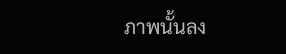ภาพนั้นลง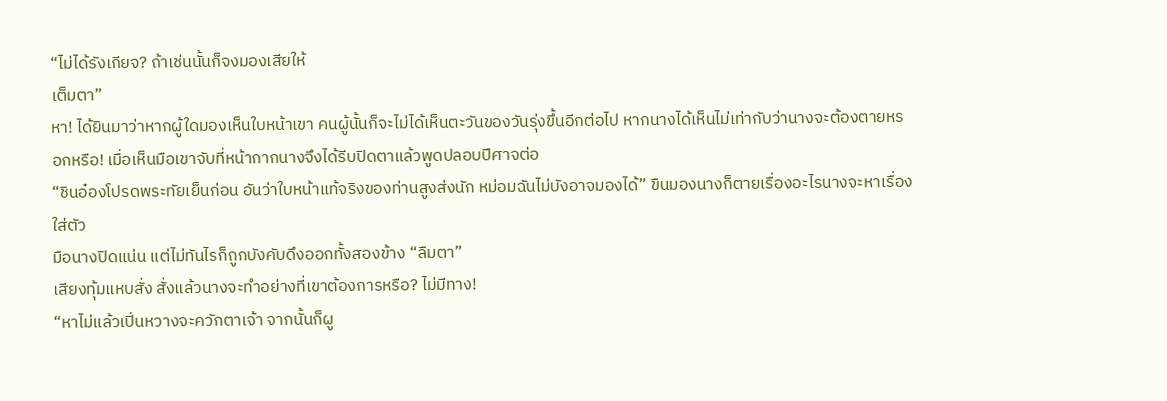“ไม่ได้รังเกียจ? ถ้าเช่นนั้นก็จงมองเสียให้
เต็มตา”
หา! ได้ยินมาว่าหากผู้ใดมองเห็นใบหน้าเขา คนผู้นั้นก็จะไม่ได้เห็นตะวันของวันรุ่งขึ้นอีกต่อไป หากนางได้เห็นไม่เท่ากับว่านางจะต้องตายหรอกหรือ! เมื่อเห็นมือเขาจับที่หน้ากากนางจึงได้รีบปิดตาแล้วพูดปลอบปีศาจต่อ
“ชินอ๋องโปรดพระทัยเย็นก่อน อันว่าใบหน้าแท้จริงของท่านสูงส่งนัก หม่อมฉันไม่บังอาจมองได้” ขืนมองนางก็ตายเรื่องอะไรนางจะหาเรื่องใส่ตัว
มือนางปิดแน่น แต่ไม่ทันไรก็ถูกบังคับดึงออกทั้งสองข้าง “ลืมตา”
เสียงทุ้มแหบสั่ง สั่งแล้วนางจะทำอย่างที่เขาต้องการหรือ? ไม่มีทาง!
“หาไม่แล้วเปิ่นหวางจะควักตาเจ้า จากนั้นก็ผู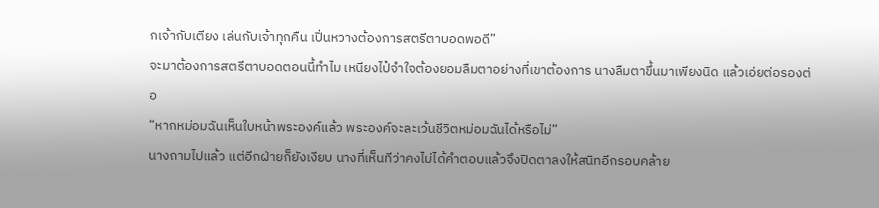กเจ้ากับเตียง เล่นกับเจ้าทุกคืน เปิ่นหวางต้องการสตรีตาบอดพอดี”
จะมาต้องการสตรีตาบอดตอนนี้ทำไม เหนียงไป๋จำใจต้องยอมลืมตาอย่างที่เขาต้องการ นางลืมตาขึ้นมาเพียงนิด แล้วเอ่ยต่อรองต่อ
“หากหม่อมฉันเห็นใบหน้าพระองค์แล้ว พระองค์จะละเว้นชีวิตหม่อมฉันได้หรือไม่”
นางถามไปแล้ว แต่อีกฝ่ายก็ยังเงียบ นางที่เห็นทีว่าคงไม่ได้คำตอบแล้วจึงปิดตาลงให้สนิทอีกรอบคล้าย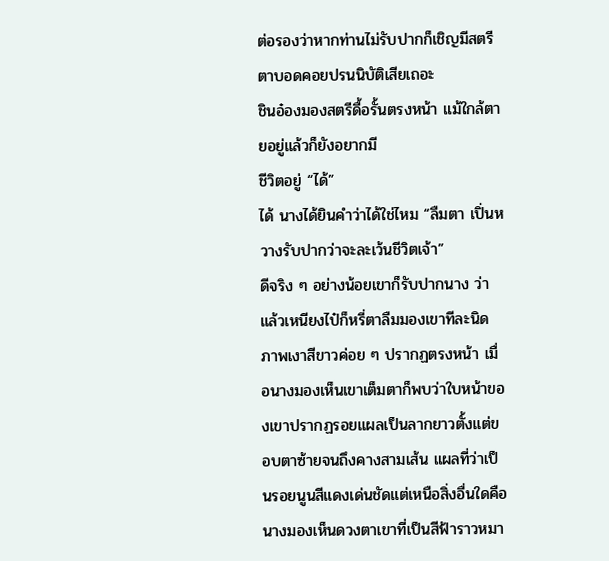ต่อรองว่าหากท่านไม่รับปากก็เชิญมีสตรีตาบอดคอยปรนนิบัติเสียเถอะ
ชินอ๋องมองสตรีดื้อรั้นตรงหน้า แม้ใกล้ตายอยู่แล้วก็ยังอยากมี
ชีวิตอยู่ “ได้”
ได้ นางได้ยินคำว่าได้ใช่ไหม “ลืมตา เปิ่นหวางรับปากว่าจะละเว้นชีวิตเจ้า”
ดีจริง ๆ อย่างน้อยเขาก็รับปากนาง ว่าแล้วเหนียงไป๋ก็หรี่ตาลืมมองเขาทีละนิด ภาพเงาสีขาวค่อย ๆ ปรากฏตรงหน้า เมื่อนางมองเห็นเขาเต็มตาก็พบว่าใบหน้าของเขาปรากฏรอยแผลเป็นลากยาวตั้งแต่ขอบตาซ้ายจนถึงคางสามเส้น แผลที่ว่าเป็นรอยนูนสีแดงเด่นชัดแต่เหนือสิ่งอื่นใดคือนางมองเห็นดวงตาเขาที่เป็นสีฟ้าราวหมา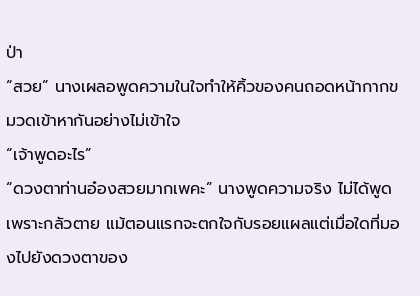ป่า
“สวย” นางเผลอพูดความในใจทำให้คิ้วของคนถอดหน้ากากขมวดเข้าหากันอย่างไม่เข้าใจ
“เจ้าพูดอะไร”
“ดวงตาท่านอ๋องสวยมากเพคะ” นางพูดความจริง ไม่ได้พูดเพราะกลัวตาย แม้ตอนแรกจะตกใจกับรอยแผลแต่เมื่อใดที่มองไปยังดวงตาของ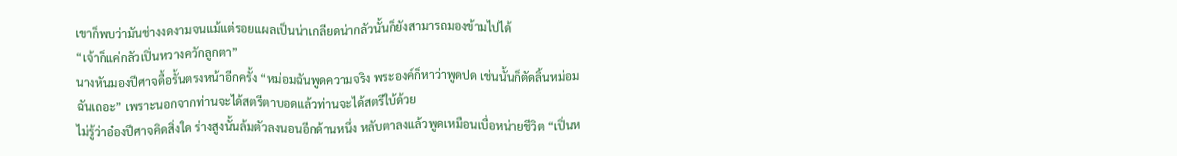เขาก็พบว่ามันช่างงดงามจนแม้แต่รอยแผลเป็นน่าเกลียดน่ากลัวนั้นก็ยังสามารถมองข้ามไปได้
“เจ้าก็แค่กลัวเปิ่นหวางควักลูกตา”
นางหันมองปีศาจดื้อรั้นตรงหน้าอีกครั้ง “หม่อมฉันพูดความจริง พระองค์ก็หาว่าพูดปด เช่นนั้นก็ตัดลิ้นหม่อมฉันเถอะ” เพราะนอกจากท่านจะได้สตรีตาบอดแล้วท่านจะได้สตรีใบ้ด้วย
ไม่รู้ว่าอ๋องปีศาจคิดสิ่งใด ร่างสูงนั้นล้มตัวลงนอนอีกด้านหนึ่ง หลับตาลงแล้วพูดเหมือนเบื่อหน่ายชีวิต “เปิ่นห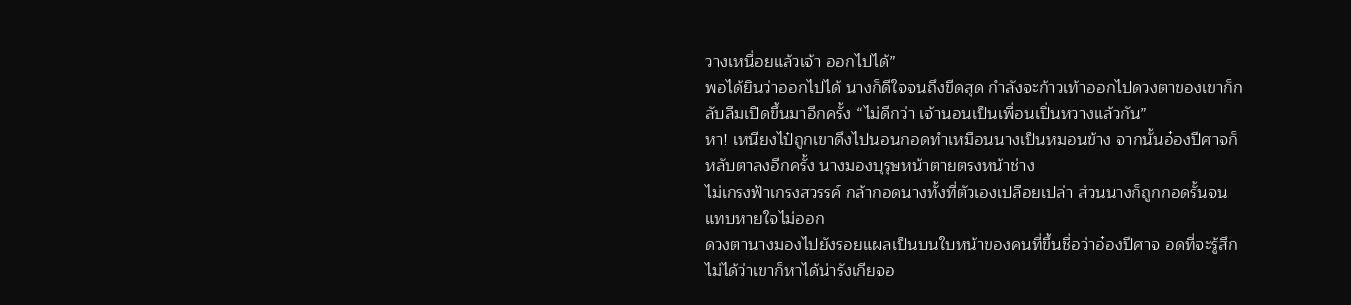วางเหนื่อยแล้วเจ้า ออกไปได้”
พอได้ยินว่าออกไปได้ นางก็ดีใจจนถึงขีดสุด กำลังจะก้าวเท้าออกไปดวงตาของเขาก็กลับลืมเปิดขึ้นมาอีกครั้ง “ไม่ดีกว่า เจ้านอนเป็นเพื่อนเปิ่นหวางแล้วกัน”
หา! เหนียงไป๋ถูกเขาดึงไปนอนกอดทำเหมือนนางเป็นหมอนข้าง จากนั้นอ๋องปีศาจก็หลับตาลงอีกครั้ง นางมองบุรุษหน้าตายตรงหน้าช่าง
ไม่เกรงฟ้าเกรงสวรรค์ กล้ากอดนางทั้งที่ตัวเองเปลือยเปล่า ส่วนนางก็ถูกกอดรั้นจนแทบหายใจไม่ออก
ดวงตานางมองไปยังรอยแผลเป็นบนใบหน้าของคนที่ขึ้นชื่อว่าอ๋องปีศาจ อดที่จะรู้สึกไม่ได้ว่าเขาก็หาได้น่ารังเกียจอ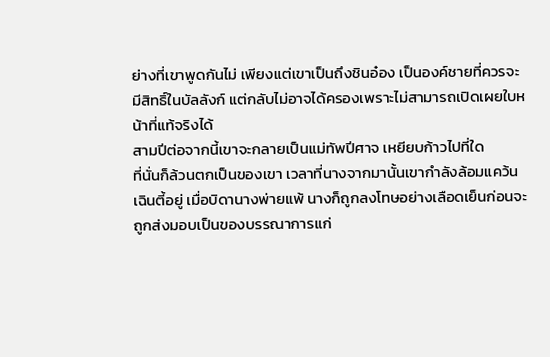ย่างที่เขาพูดกันไม่ เพียงแต่เขาเป็นถึงชินอ๋อง เป็นองค์ชายที่ควรจะมีสิทธิ์ในบัลลังก์ แต่กลับไม่อาจได้ครองเพราะไม่สามารถเปิดเผยใบหน้าที่แท้จริงได้
สามปีต่อจากนี้เขาจะกลายเป็นแม่ทัพปีศาจ เหยียบก้าวไปที่ใด
ที่นั่นก็ล้วนตกเป็นของเขา เวลาที่นางจากมานั้นเขากำลังล้อมแคว้นเฉินตี้อยู่ เมื่อบิดานางพ่ายแพ้ นางก็ถูกลงโทษอย่างเลือดเย็นก่อนจะถูกส่งมอบเป็นของบรรณาการแก่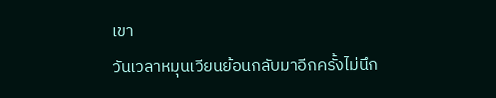เขา
วันเวลาหมุนเวียนย้อนกลับมาอีกครั้งไม่นึก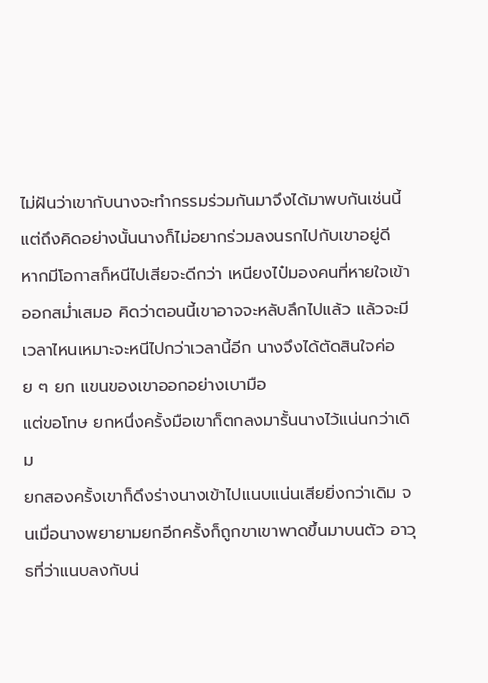ไม่ฝันว่าเขากับนางจะทำกรรมร่วมกันมาจึงได้มาพบกันเช่นนี้ แต่ถึงคิดอย่างนั้นนางก็ไม่อยากร่วมลงนรกไปกับเขาอยู่ดี
หากมีโอกาสก็หนีไปเสียจะดีกว่า เหนียงไป๋มองคนที่หายใจเข้าออกสม่ำเสมอ คิดว่าตอนนี้เขาอาจจะหลับลึกไปแล้ว แล้วจะมีเวลาไหนเหมาะจะหนีไปกว่าเวลานี้อีก นางจึงได้ตัดสินใจค่อย ๆ ยก แขนของเขาออกอย่างเบามือ
แต่ขอโทษ ยกหนึ่งครั้งมือเขาก็ตกลงมารั้นนางไว้แน่นกว่าเดิม
ยกสองครั้งเขาก็ดึงร่างนางเข้าไปแนบแน่นเสียยิ่งกว่าเดิม จนเมื่อนางพยายามยกอีกครั้งก็ถูกขาเขาพาดขึ้นมาบนตัว อาวุธที่ว่าแนบลงกับน่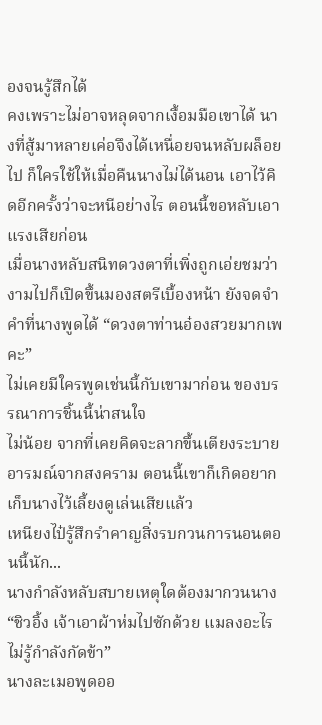องจนรู้สึกได้
คงเพราะไม่อาจหลุดจากเงื้อมมือเขาได้ นางที่สู้มาหลายเค่อจึงได้เหนื่อยจนหลับผล็อยไป ก็ใครใช้ให้เมื่อคืนนางไม่ได้นอน เอาไว้คิดอีกครั้งว่าจะหนีอย่างไร ตอนนี้ขอหลับเอาแรงเสียก่อน
เมื่อนางหลับสนิทดวงตาที่เพิ่งถูกเอ่ยชมว่างามไปก็เปิดขึ้นมองสตรีเบื้องหน้า ยังจดจำคำที่นางพูดได้ “ดวงตาท่านอ๋องสวยมากเพคะ”
ไม่เคยมีใครพูดเช่นนี้กับเขามาก่อน ของบรรณาการชิ้นนี้น่าสนใจ
ไม่น้อย จากที่เคยคิดจะลากขึ้นเตียงระบายอารมณ์จากสงคราม ตอนนี้เขาก็เกิดอยากเก็บนางไว้เลี้ยงดูเล่นเสียแล้ว
เหนียงไป๋รู้สึกรำคาญสิ่งรบกวนการนอนตอนนี้นัก...
นางกำลังหลับสบายเหตุใดต้องมากวนนาง “ชิวอิ้ง เจ้าเอาผ้าห่มไปซักด้วย แมลงอะไรไม่รู้กำลังกัดข้า”
นางละเมอพูดออ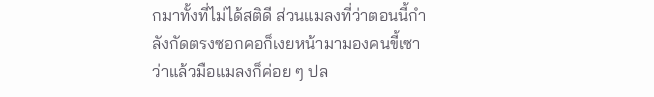กมาทั้งที่ไม่ได้สติดี ส่วนแมลงที่ว่าตอนนี้กำลังกัดตรงซอกคอก็เงยหน้ามามองคนขี้เซา ว่าแล้วมือแมลงก็ค่อย ๆ ปล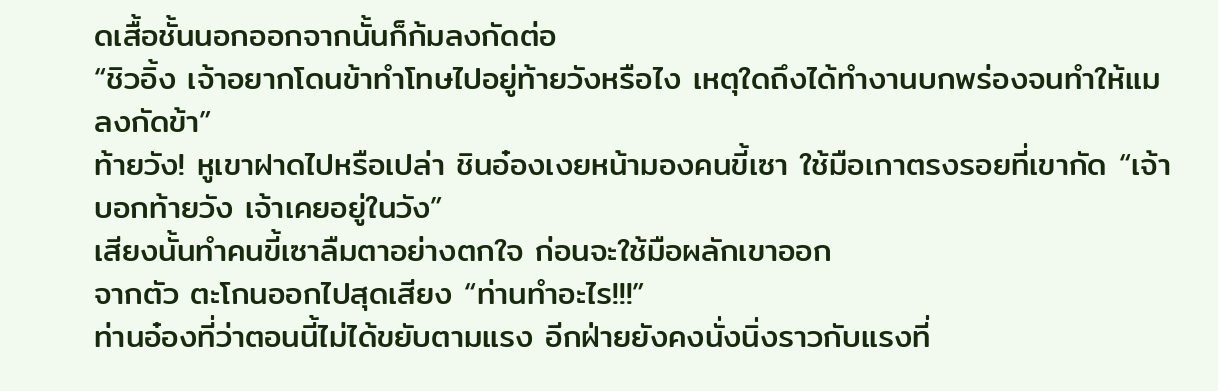ดเสื้อชั้นนอกออกจากนั้นก็ก้มลงกัดต่อ
“ชิวอิ้ง เจ้าอยากโดนข้าทำโทษไปอยู่ท้ายวังหรือไง เหตุใดถึงได้ทำงานบกพร่องจนทำให้แมลงกัดข้า”
ท้ายวัง! หูเขาฝาดไปหรือเปล่า ชินอ๋องเงยหน้ามองคนขี้เซา ใช้มือเกาตรงรอยที่เขากัด “เจ้าบอกท้ายวัง เจ้าเคยอยู่ในวัง”
เสียงนั้นทำคนขี้เซาลืมตาอย่างตกใจ ก่อนจะใช้มือผลักเขาออก
จากตัว ตะโกนออกไปสุดเสียง “ท่านทำอะไร!!!”
ท่านอ๋องที่ว่าตอนนี้ไม่ได้ขยับตามแรง อีกฝ่ายยังคงนั่งนิ่งราวกับแรงที่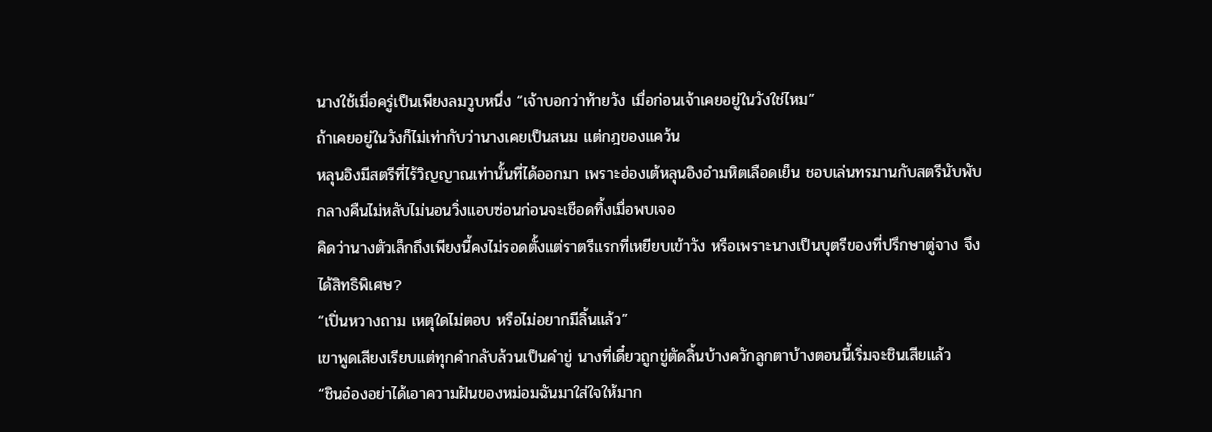นางใช้เมื่อครู่เป็นเพียงลมวูบหนึ่ง “เจ้าบอกว่าท้ายวัง เมื่อก่อนเจ้าเคยอยู่ในวังใช่ไหม”
ถ้าเคยอยู่ในวังก็ไม่เท่ากับว่านางเคยเป็นสนม แต่กฎของแคว้น
หลุนอิงมีสตรีที่ไร้วิญญาณเท่านั้นที่ได้ออกมา เพราะฮ่องเต้หลุนอิงอำมหิตเลือดเย็น ชอบเล่นทรมานกับสตรีนับพับ กลางคืนไม่หลับไม่นอนวิ่งแอบซ่อนก่อนจะเชือดทิ้งเมื่อพบเจอ
คิดว่านางตัวเล็กถึงเพียงนี้คงไม่รอดตั้งแต่ราตรีแรกที่เหยียบเข้าวัง หรือเพราะนางเป็นบุตรีของที่ปรึกษาตู่จาง จึงได้สิทธิพิเศษ?
“เปิ่นหวางถาม เหตุใดไม่ตอบ หรือไม่อยากมีลิ้นแล้ว”
เขาพูดเสียงเรียบแต่ทุกคำกลับล้วนเป็นคำขู่ นางที่เดี๋ยวถูกขู่ตัดลิ้นบ้างควักลูกตาบ้างตอนนี้เริ่มจะชินเสียแล้ว
“ชินอ๋องอย่าได้เอาความฝันของหม่อมฉันมาใส่ใจให้มาก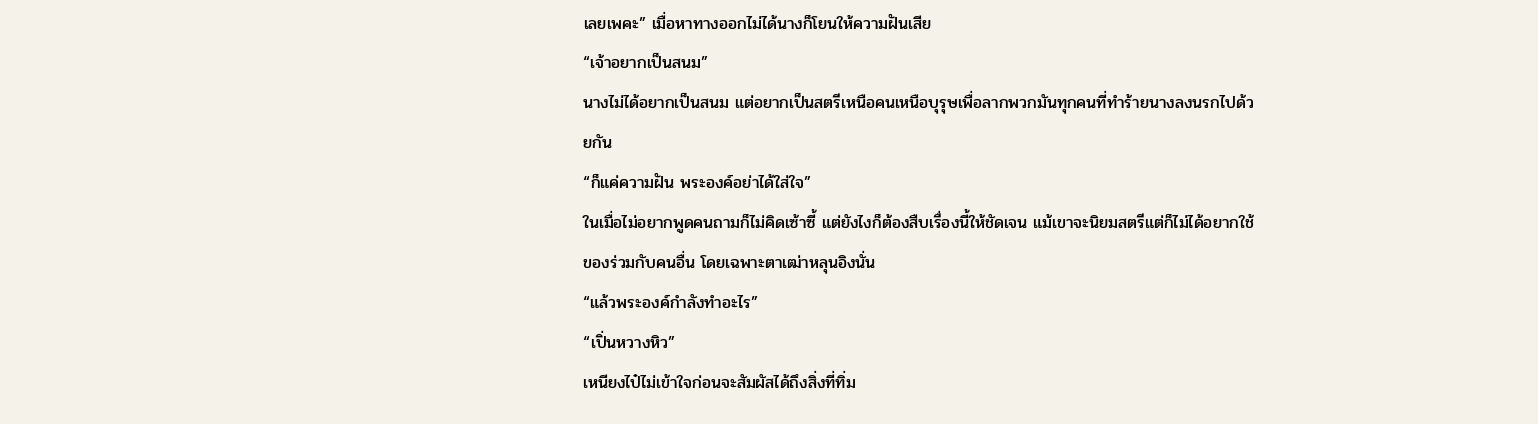เลยเพคะ” เมื่อหาทางออกไม่ได้นางก็โยนให้ความฝันเสีย
“เจ้าอยากเป็นสนม”
นางไม่ได้อยากเป็นสนม แต่อยากเป็นสตรีเหนือคนเหนือบุรุษเพื่อลากพวกมันทุกคนที่ทำร้ายนางลงนรกไปด้วยกัน
“ก็แค่ความฝัน พระองค์อย่าได้ใส่ใจ”
ในเมื่อไม่อยากพูดคนถามก็ไม่คิดเซ้าซี้ แต่ยังไงก็ต้องสืบเรื่องนี้ให้ชัดเจน แม้เขาจะนิยมสตรีแต่ก็ไม่ได้อยากใช้ของร่วมกับคนอื่น โดยเฉพาะตาเฒ่าหลุนอิงนั่น
“แล้วพระองค์กำลังทำอะไร”
“เปิ่นหวางหิว”
เหนียงไป๋ไม่เข้าใจก่อนจะสัมผัสได้ถึงสิ่งที่ทิ่ม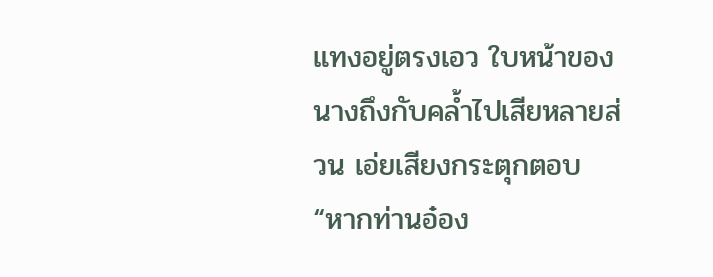แทงอยู่ตรงเอว ใบหน้าของนางถึงกับคล้ำไปเสียหลายส่วน เอ่ยเสียงกระตุกตอบ “หากท่านอ๋อง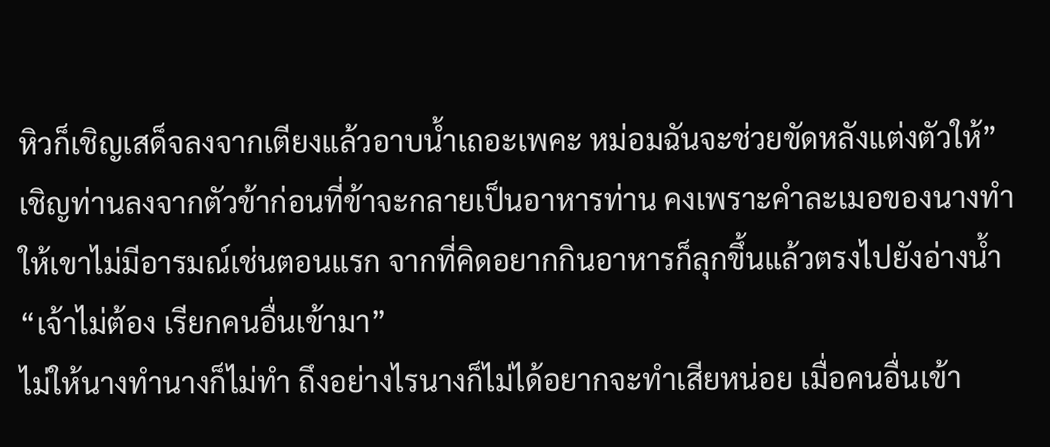หิวก็เชิญเสด็จลงจากเตียงแล้วอาบน้ำเถอะเพคะ หม่อมฉันจะช่วยขัดหลังแต่งตัวให้”
เชิญท่านลงจากตัวข้าก่อนที่ข้าจะกลายเป็นอาหารท่าน คงเพราะคำละเมอของนางทำให้เขาไม่มีอารมณ์เช่นตอนแรก จากที่คิดอยากกินอาหารก็ลุกขึ้นแล้วตรงไปยังอ่างน้ำ “เจ้าไม่ต้อง เรียกคนอื่นเข้ามา”
ไม่ให้นางทำนางก็ไม่ทำ ถึงอย่างไรนางก็ไม่ได้อยากจะทำเสียหน่อย เมื่อคนอื่นเข้า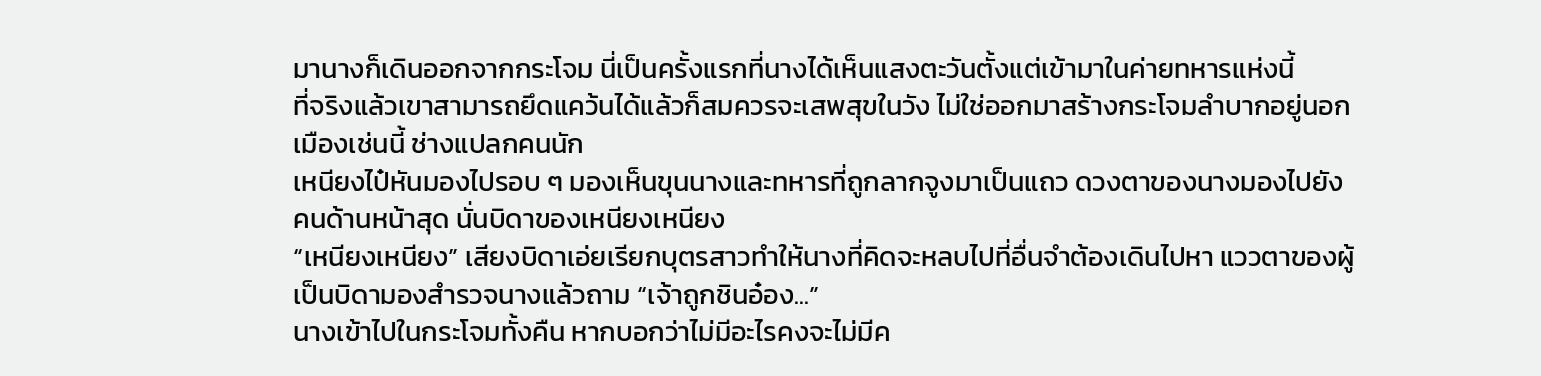มานางก็เดินออกจากกระโจม นี่เป็นครั้งแรกที่นางได้เห็นแสงตะวันตั้งแต่เข้ามาในค่ายทหารแห่งนี้
ที่จริงแล้วเขาสามารถยึดแคว้นได้แล้วก็สมควรจะเสพสุขในวัง ไม่ใช่ออกมาสร้างกระโจมลำบากอยู่นอกเมืองเช่นนี้ ช่างแปลกคนนัก
เหนียงไป๋หันมองไปรอบ ๆ มองเห็นขุนนางและทหารที่ถูกลากจูงมาเป็นแถว ดวงตาของนางมองไปยังคนด้านหน้าสุด นั่นบิดาของเหนียงเหนียง
“เหนียงเหนียง” เสียงบิดาเอ่ยเรียกบุตรสาวทำให้นางที่คิดจะหลบไปที่อื่นจำต้องเดินไปหา แววตาของผู้เป็นบิดามองสำรวจนางแล้วถาม “เจ้าถูกชินอ๋อง...”
นางเข้าไปในกระโจมทั้งคืน หากบอกว่าไม่มีอะไรคงจะไม่มีค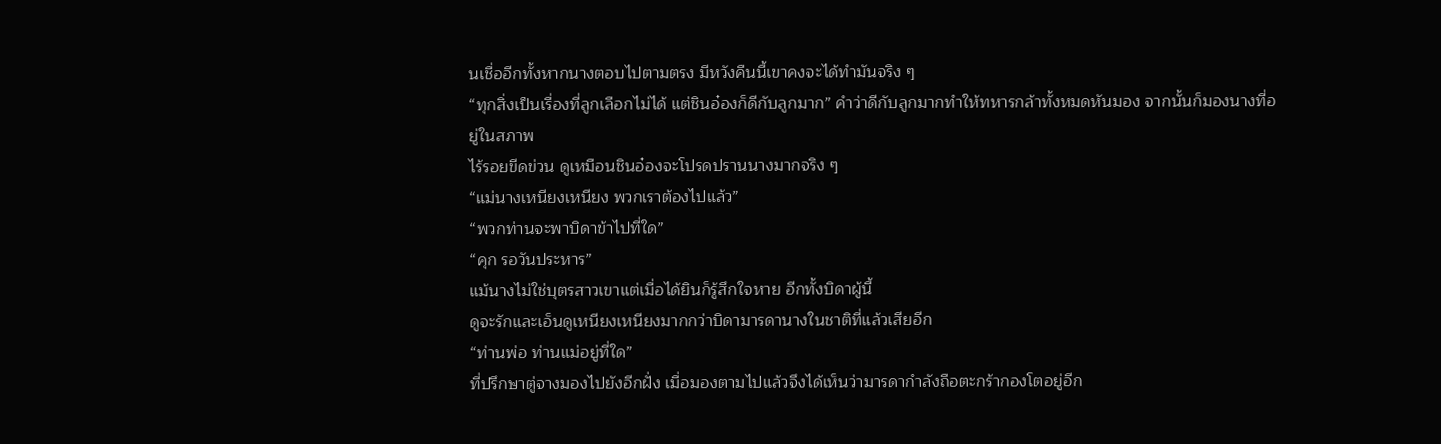นเชื่ออีกทั้งหากนางตอบไปตามตรง มีหวังคืนนี้เขาคงจะได้ทำมันจริง ๆ
“ทุกสิ่งเป็นเรื่องที่ลูกเลือกไม่ได้ แต่ชินอ๋องก็ดีกับลูกมาก” คำว่าดีกับลูกมากทำให้ทหารกล้าทั้งหมดหันมอง จากนั้นก็มองนางที่อยู่ในสภาพ
ไร้รอยขีดข่วน ดูเหมือนชินอ๋องจะโปรดปรานนางมากจริง ๆ
“แม่นางเหนียงเหนียง พวกเราต้องไปแล้ว”
“พวกท่านจะพาบิดาข้าไปที่ใด”
“คุก รอวันประหาร”
แม้นางไม่ใช่บุตรสาวเขาแต่เมื่อได้ยินก็รู้สึกใจหาย อีกทั้งบิดาผู้นี้
ดูจะรักและเอ็นดูเหนียงเหนียงมากกว่าบิดามารดานางในชาติที่แล้วเสียอีก
“ท่านพ่อ ท่านแม่อยู่ที่ใด”
ที่ปรึกษาตู่จางมองไปยังอีกฝั่ง เมื่อมองตามไปแล้วจึงได้เห็นว่ามารดากำลังถือตะกร้ากองโตอยู่อีก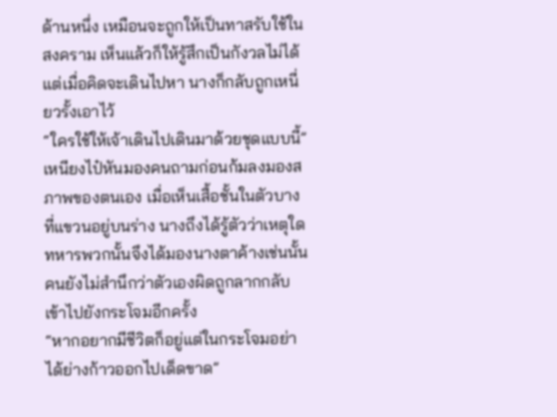ด้านหนึ่ง เหมือนจะถูกให้เป็นทาสรับใช้ในสงคราม เห็นแล้วก็ให้รู้สึกเป็นกังวลไม่ได้ แต่เมื่อคิดจะเดินไปหา นางก็กลับถูกเหนี่ยวรั้งเอาไว้
“ใครใช้ให้เจ้าเดินไปเดินมาด้วยชุดแบบนี้”
เหนียงไป๋หันมองคนถามก่อนก้มลงมองสภาพของตนเอง เมื่อเห็นเสื้อชั้นในตัวบางที่แขวนอยู่บนร่าง นางถึงได้รู้ตัวว่าเหตุใดทหารพวกนั้นจึงได้มองนางตาค้างเช่นนั้น คนยังไม่สำนึกว่าตัวเองผิดถูกลากกลับเข้าไปยังกระโจมอีกครั้ง
“หากอยากมีชีวิตก็อยู่แต่ในกระโจมอย่าได้ย่างก้าวออกไปเด็ดขาด”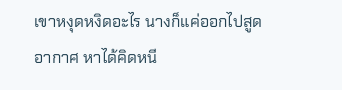เขาหงุดหงิดอะไร นางก็แค่ออกไปสูดอากาศ หาได้คิดหนี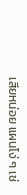เสียหน่อย แผนโง่ ๆ เช่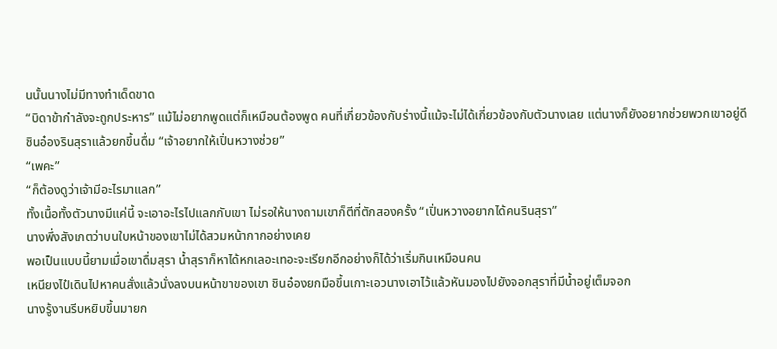นนั้นนางไม่มีทางทำเด็ดขาด
“บิดาข้ากำลังจะถูกประหาร” แม้ไม่อยากพูดแต่ก็เหมือนต้องพูด คนที่เกี่ยวข้องกับร่างนี้แม้จะไม่ได้เกี่ยวข้องกับตัวนางเลย แต่นางก็ยังอยากช่วยพวกเขาอยู่ดี
ชินอ๋องรินสุราแล้วยกขึ้นดื่ม “เจ้าอยากให้เปิ่นหวางช่วย”
“เพคะ”
“ก็ต้องดูว่าเจ้ามีอะไรมาแลก”
ทั้งเนื้อทั้งตัวนางมีแค่นี้ จะเอาอะไรไปแลกกับเขา ไม่รอให้นางถามเขาก็ตีที่ตักสองครั้ง “เปิ่นหวางอยากได้คนรินสุรา”
นางพึ่งสังเกตว่าบนใบหน้าของเขาไม่ได้สวมหน้ากากอย่างเคย
พอเป็นแบบนี้ยามเมื่อเขาดื่มสุรา น้ำสุราก็หาได้หกเลอะเทอะจะเรียกอีกอย่างก็ได้ว่าเริ่มกินเหมือนคน
เหนียงไป๋เดินไปหาคนสั่งแล้วนั่งลงบนหน้าขาของเขา ชินอ๋องยกมือขึ้นเกาะเอวนางเอาไว้แล้วหันมองไปยังจอกสุราที่มีน้ำอยู่เต็มจอก
นางรู้งานรีบหยิบขึ้นมายก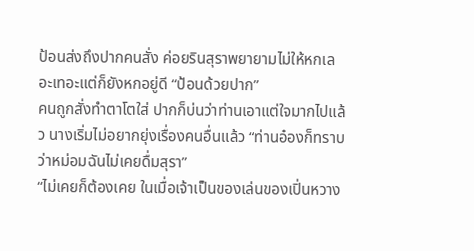ป้อนส่งถึงปากคนสั่ง ค่อยรินสุราพยายามไม่ให้หกเลอะเทอะแต่ก็ยังหกอยู่ดี “ป้อนด้วยปาก”
คนถูกสั่งทำตาโตใส่ ปากก็บ่นว่าท่านเอาแต่ใจมากไปแล้ว นางเริ่มไม่อยากยุ่งเรื่องคนอื่นแล้ว “ท่านอ๋องก็ทราบว่าหม่อมฉันไม่เคยดื่มสุรา”
“ไม่เคยก็ต้องเคย ในเมื่อเจ้าเป็นของเล่นของเปิ่นหวาง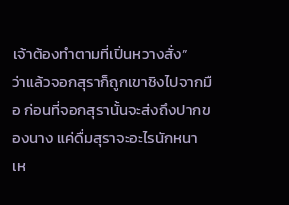เจ้าต้องทำตามที่เปิ่นหวางสั่ง”
ว่าแล้วจอกสุราก็ถูกเขาชิงไปจากมือ ก่อนที่จอกสุรานั้นจะส่งถึงปากของนาง แค่ดื่มสุราจะอะไรนักหนา เห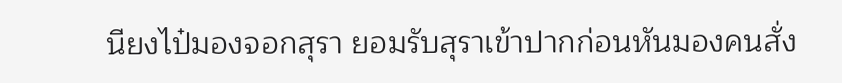นียงไป๋มองจอกสุรา ยอมรับสุราเข้าปากก่อนหันมองคนสั่ง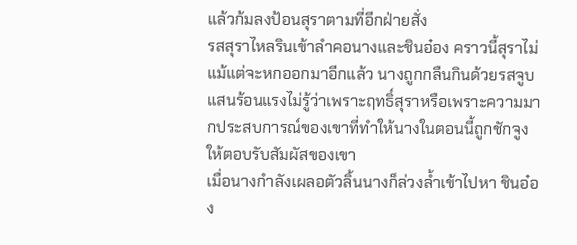แล้วก้มลงป้อนสุราตามที่อีกฝ่ายสั่ง
รสสุราไหลรินเข้าลำคอนางและชินอ๋อง คราวนี้สุราไม่แม้แต่จะหกออกมาอีกแล้ว นางถูกกลืนกินด้วยรสจูบแสนร้อนแรงไม่รู้ว่าเพราะฤทธิ์สุราหรือเพราะความมากประสบการณ์ของเขาที่ทำให้นางในตอนนี้ถูกชักจูงให้ตอบรับสัมผัสของเขา
เมื่อนางกำลังเผลอตัวลิ้นนางก็ล่วงล้ำเข้าไปหา ชินอ๋อง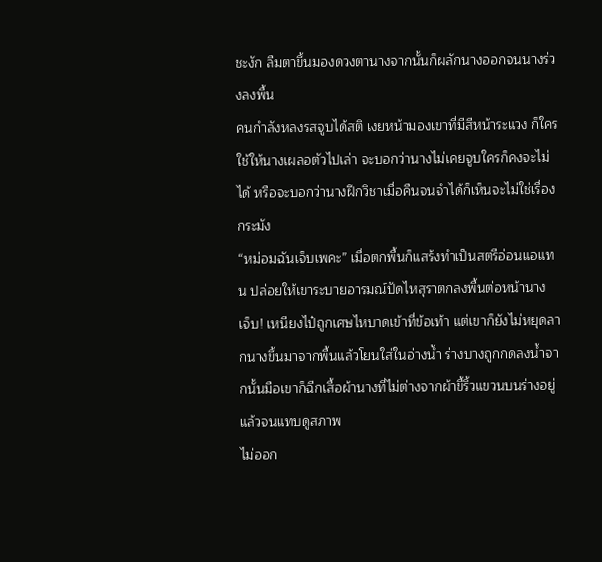ชะงัก ลืมตาขึ้นมองดวงตานางจากนั้นก็ผลักนางออกจนนางร่วงลงพื้น
คนกำลังหลงรสจูบได้สติ เงยหน้ามองเขาที่มีสีหน้าระแวง ก็ใครใช้ให้นางเผลอตัวไปเล่า จะบอกว่านางไม่เคยจูบใครก็คงจะไม่ได้ หรือจะบอกว่านางฝึกวิชาเมื่อคืนจนจำได้ก็เห็นจะไม่ใช่เรื่องกระมัง
“หม่อมฉันเจ็บเพคะ” เมื่อตกพื้นก็แสร้งทำเป็นสตรีอ่อนแอแทน ปล่อยให้เขาระบายอารมณ์ปัดไหสุราตกลงพื้นต่อหน้านาง
เจ็บ! เหนียงไป๋ถูกเศษไหบาดเข้าที่ข้อเท้า แต่เขาก็ยังไม่หยุดลากนางขึ้นมาจากพื้นแล้วโยนใส่ในอ่างน้ำ ร่างบางถูกกดลงน้ำจากนั้นมือเขาก็ฉีกเสื้อผ้านางที่ไม่ต่างจากผ้าขี้ริ้วแขวนบนร่างอยู่แล้วจนแทบดูสภาพ
ไม่ออก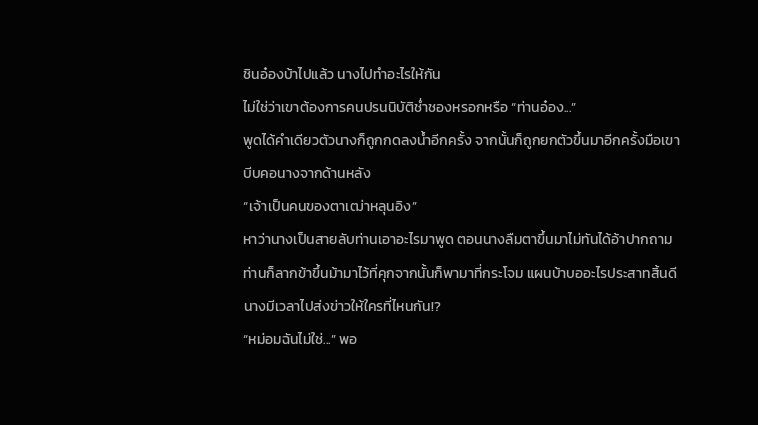ชินอ๋องบ้าไปแล้ว นางไปทำอะไรให้กัน
ไม่ใช่ว่าเขาต้องการคนปรนนิบัติช่ำชองหรอกหรือ “ท่านอ๋อง...”
พูดได้คำเดียวตัวนางก็ถูกกดลงน้ำอีกครั้ง จากนั้นก็ถูกยกตัวขึ้นมาอีกครั้งมือเขาบีบคอนางจากด้านหลัง
“เจ้าเป็นคนของตาเฒ่าหลุนอิง”
หาว่านางเป็นสายลับท่านเอาอะไรมาพูด ตอนนางลืมตาขึ้นมาไม่ทันได้อ้าปากถามท่านก็ลากข้าขึ้นม้ามาไว้ที่คุกจากนั้นก็พามาที่กระโจม แผนบ้าบออะไรประสาทสิ้นดี นางมีเวลาไปส่งข่าวให้ใครที่ไหนกัน!?
“หม่อมฉันไม่ใช่...” พอ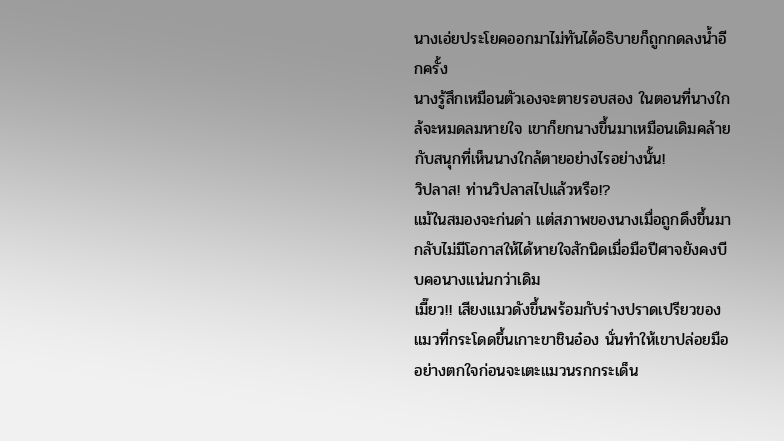นางเอ่ยประโยคออกมาไม่ทันได้อธิบายก็ถูกกดลงน้ำอีกครั้ง
นางรู้สึกเหมือนตัวเองจะตายรอบสอง ในตอนที่นางใกล้จะหมดลมหายใจ เขาก็ยกนางขึ้นมาเหมือนเดิมคล้ายกับสนุกที่เห็นนางใกล้ตายอย่างไรอย่างนั้น!
วิปลาส! ท่านวิปลาสไปแล้วหรือ!?
แม้ในสมองจะก่นด่า แต่สภาพของนางเมื่อถูกดึงขึ้นมากลับไม่มีโอกาสให้ได้หายใจสักนิดเมื่อมือปีศาจยังคงบีบคอนางแน่นกว่าเดิม
เมี๊ยว!! เสียงแมวดังขึ้นพร้อมกับร่างปราดเปรียวของแมวที่กระโดดขึ้นเกาะขาชินอ๋อง นั่นทำให้เขาปล่อยมืออย่างตกใจก่อนจะเตะแมวนรกกระเด็น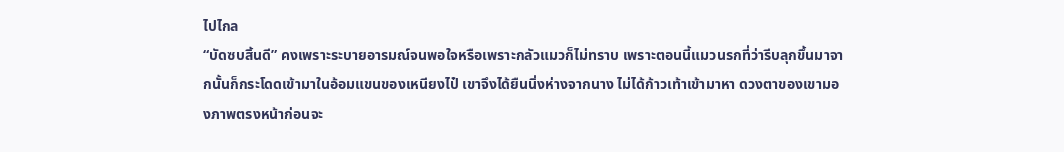ไปไกล
“บัดซบสิ้นดี” คงเพราะระบายอารมณ์จนพอใจหรือเพราะกลัวแมวก็ไม่ทราบ เพราะตอนนี้แมวนรกที่ว่ารีบลุกขึ้นมาจากนั้นก็กระโดดเข้ามาในอ้อมแขนของเหนียงไป๋ เขาจึงได้ยืนนิ่งห่างจากนาง ไม่ได้ก้าวเท้าเข้ามาหา ดวงตาของเขามองภาพตรงหน้าก่อนจะ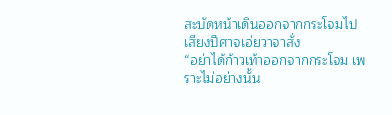สะบัดหน้าเดินออกจากกระโจมไป
เสียงปีศาจเอ่ยวาจาสั่ง
“อย่าได้ก้าวเท้าออกจากกระโจม เพราะไม่อย่างนั้น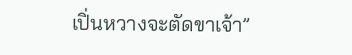เปิ่นหวางจะตัดขาเจ้า”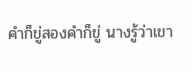คำก็ขู่สองคำก็ขู่ นางรู้ว่าเขา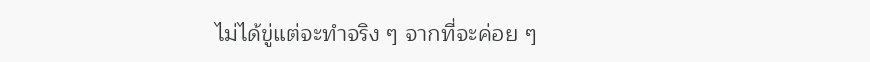ไม่ได้ขู่แต่จะทำจริง ๆ จากที่จะค่อย ๆ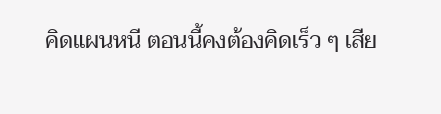คิดแผนหนี ตอนนี้คงต้องคิดเร็ว ๆ เสีย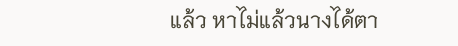แล้ว หาไม่แล้วนางได้ตา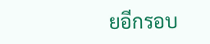ยอีกรอบ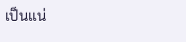เป็นแน่